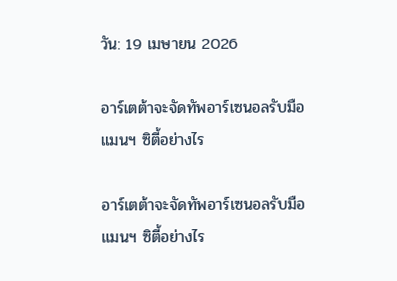วัน: 19 เมษายน 2026

อาร์เตต้าจะจัดทัพอาร์เซนอลรับมือแมนฯ ซิตี้อย่างไร

อาร์เตต้าจะจัดทัพอาร์เซนอลรับมือแมนฯ ซิตี้อย่างไร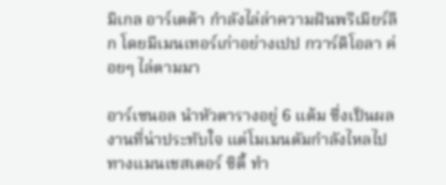มิเกล อาร์เตต้า กำลังไล่ล่าความฝันพรีเมียร์ลีก โดยมีเมนเทอร์เก่าอย่างเปป กวาร์ดิโอลา ค่อยๆ ไล่ตามมา

อาร์เซนอล นำหัวตารางอยู่ 6 แต้ม ซึ่งเป็นผลงานที่น่าประทับใจ แต่โมเมนตัมกำลังไหลไปทางแมนเชสเตอร์ ซิตี้ ทำ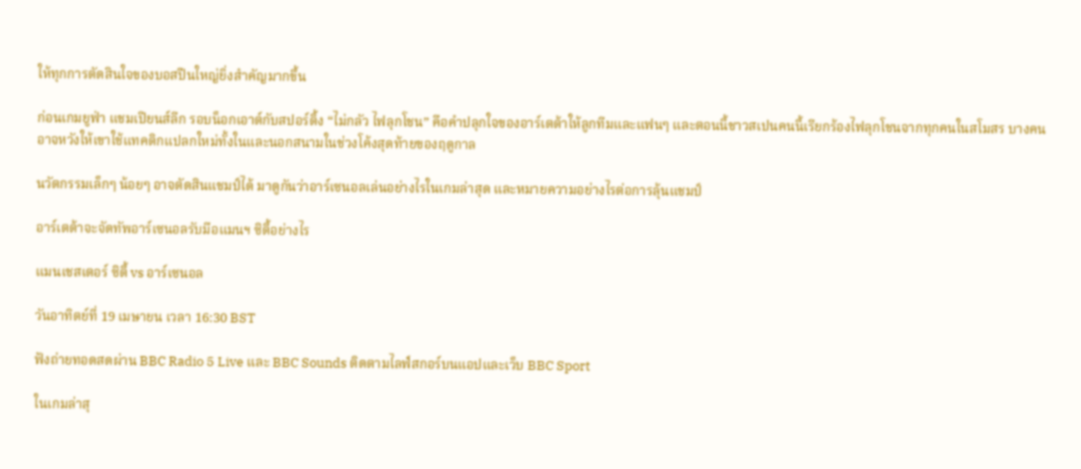ให้ทุกการตัดสินใจของบอสปืนใหญ่ยิ่งสำคัญมากขึ้น

ก่อนเกมยูฟ่า แชมเปียนส์ลีก รอบน็อกเอาต์กับสปอร์ติ้ง “ไม่กลัว ไฟลุกโชน” คือคำปลุกใจของอาร์เตต้าให้ลูกทีมและแฟนๆ และตอนนี้ชาวสเปนคนนี้เรียกร้องไฟลุกโชนจากทุกคนในสโมสร บางคนอาจหวังให้เขาใช้แทคติกแปลกใหม่ทั้งในและนอกสนามในช่วงโค้งสุดท้ายของฤดูกาล

นวัตกรรมเล็กๆ น้อยๆ อาจตัดสินแชมป์ได้ มาดูกันว่าอาร์เซนอลเล่นอย่างไรในเกมล่าสุด และหมายความอย่างไรต่อการลุ้นแชมป์

อาร์เตต้าจะจัดทัพอาร์เซนอลรับมือแมนฯ ซิตี้อย่างไร

แมนเชสเตอร์ ซิตี้ vs อาร์เซนอล

วันอาทิตย์ที่ 19 เมษายน เวลา 16:30 BST

ฟังถ่ายทอดสดผ่าน BBC Radio 5 Live และ BBC Sounds ติดตามไลฟ์สกอร์บนแอปและเว็บ BBC Sport

ในเกมล่าสุ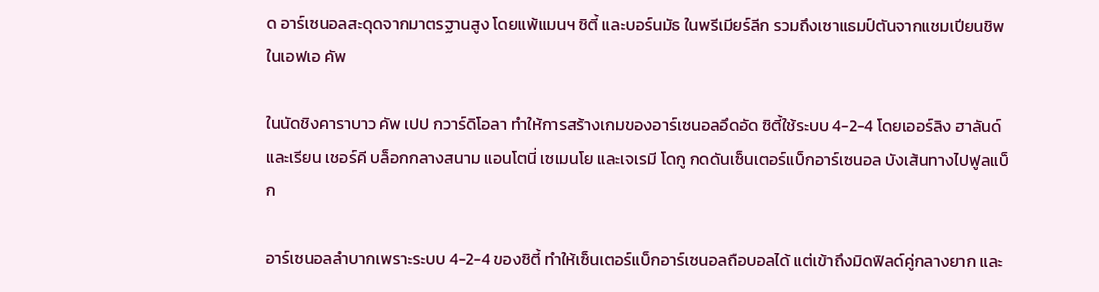ด อาร์เซนอลสะดุดจากมาตรฐานสูง โดยแพ้แมนฯ ซิตี้ และบอร์นมัธ ในพรีเมียร์ลีก รวมถึงเซาแธมป์ตันจากแชมเปียนชิพในเอฟเอ คัพ

ในนัดชิงคาราบาว คัพ เปป กวาร์ดิโอลา ทำให้การสร้างเกมของอาร์เซนอลอึดอัด ซิตี้ใช้ระบบ 4-2-4 โดยเออร์ลิง ฮาลันด์ และเรียน เชอร์คี บล็อกกลางสนาม แอนโตนี่ เซเมนโย และเจเรมี โดกู กดดันเซ็นเตอร์แบ็กอาร์เซนอล บังเส้นทางไปฟูลแบ็ก

อาร์เซนอลลำบากเพราะระบบ 4-2-4 ของซิตี้ ทำให้เซ็นเตอร์แบ็กอาร์เซนอลถือบอลได้ แต่เข้าถึงมิดฟิลด์คู่กลางยาก และ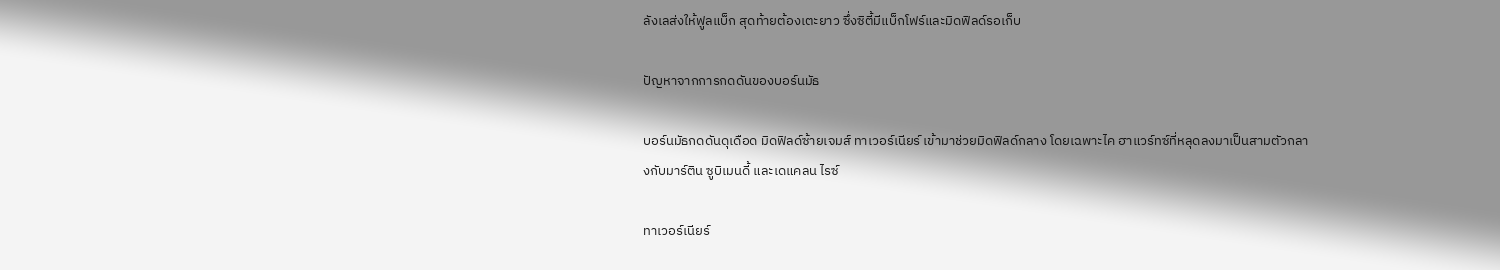ลังเลส่งให้ฟูลแบ็ก สุดท้ายต้องเตะยาว ซึ่งซิตี้มีแบ็กโฟร์และมิดฟิลด์รอเก็บ

ปัญหาจากการกดดันของบอร์นมัธ

บอร์นมัธกดดันดุเดือด มิดฟิลด์ซ้ายเจมส์ ทาเวอร์เนียร์ เข้ามาช่วยมิดฟิลด์กลาง โดยเฉพาะไค ฮาแวร์ทซ์ที่หลุดลงมาเป็นสามตัวกลางกับมาร์ติน ซูบิเมนดี้ และเดแคลน ไรซ์

ทาเวอร์เนียร์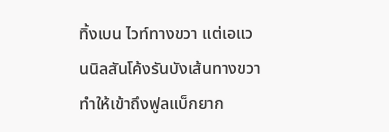ทิ้งเบน ไวท์ทางขวา แต่เอแวนนิลสันโค้งรันบังเส้นทางขวา ทำให้เข้าถึงฟูลแบ็กยาก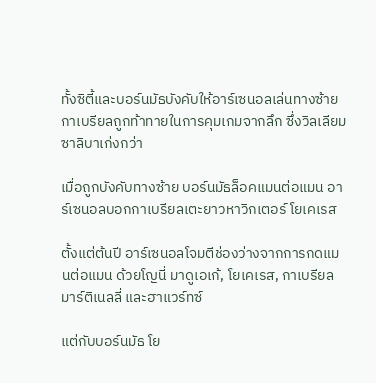ทั้งซิตี้และบอร์นมัธบังคับให้อาร์เซนอลเล่นทางซ้าย กาเบรียลถูกท้าทายในการคุมเกมจากลึก ซึ่งวิลเลียม ซาลิบาเก่งกว่า

เมื่อถูกบังคับทางซ้าย บอร์นมัธล็อคแมนต่อแมน อาร์เซนอลบอกกาเบรียลเตะยาวหาวิกเตอร์ โยเคเรส

ตั้งแต่ต้นปี อาร์เซนอลโจมตีช่องว่างจากการกดแมนต่อแมน ด้วยโญนี่ มาดูเอเก้, โยเคเรส, กาเบรียล มาร์ติเนลลี่ และฮาแวร์ทซ์

แต่กับบอร์นมัธ โย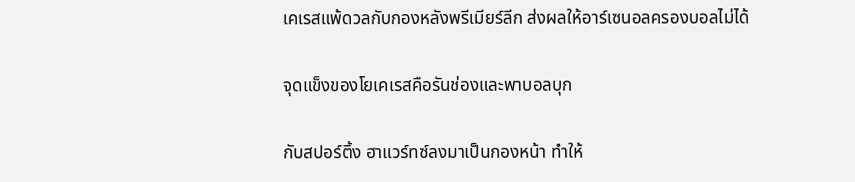เคเรสแพ้ดวลกับกองหลังพรีเมียร์ลีก ส่งผลให้อาร์เซนอลครองบอลไม่ได้

จุดแข็งของโยเคเรสคือรันช่องและพาบอลบุก

กับสปอร์ติ้ง ฮาแวร์ทซ์ลงมาเป็นกองหน้า ทำให้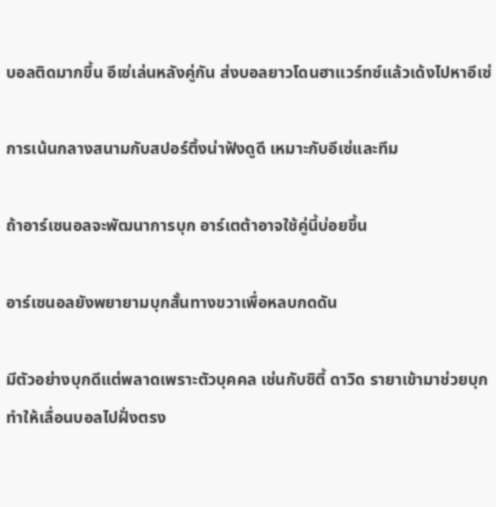บอลติดมากขึ้น อีเซ่เล่นหลังคู่กัน ส่งบอลยาวโดนฮาแวร์ทซ์แล้วเด้งไปหาอีเซ่

การเน้นกลางสนามกับสปอร์ติ้งน่าฟังดูดี เหมาะกับอีเซ่และทีม

ถ้าอาร์เซนอลจะพัฒนาการบุก อาร์เตต้าอาจใช้คู่นี้บ่อยขึ้น

อาร์เซนอลยังพยายามบุกสั้นทางขวาเพื่อหลบกดดัน

มีตัวอย่างบุกดีแต่พลาดเพราะตัวบุคคล เช่นกับซิตี้ ดาวิด รายาเข้ามาช่วยบุก ทำให้เลื่อนบอลไปฝั่งตรง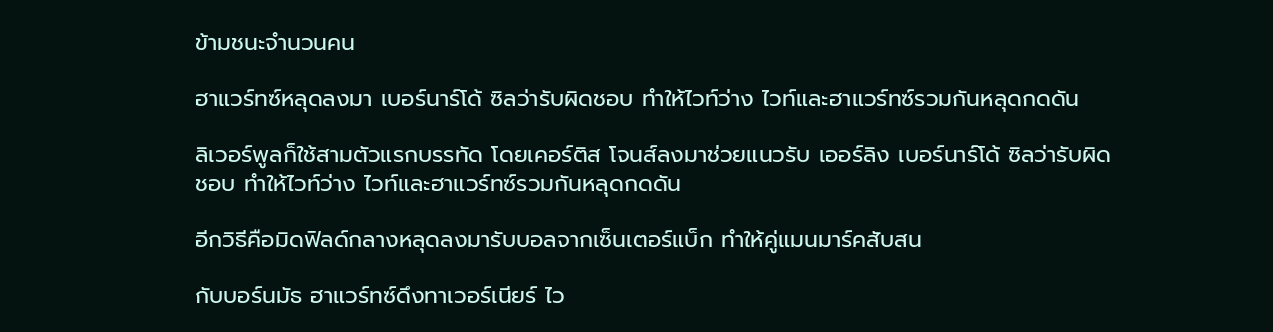ข้ามชนะจำนวนคน

ฮาแวร์ทซ์หลุดลงมา เบอร์นาร์โด้ ซิลว่ารับผิดชอบ ทำให้ไวท์ว่าง ไวท์และฮาแวร์ทซ์รวมกันหลุดกดดัน

ลิเวอร์พูลก็ใช้สามตัวแรกบรรทัด โดยเคอร์ติส โจนส์ลงมาช่วยแนวรับ เออร์ลิง เบอร์นาร์โด้ ซิลว่ารับผิดชอบ ทำให้ไวท์ว่าง ไวท์และฮาแวร์ทซ์รวมกันหลุดกดดัน

อีกวิธีคือมิดฟิลด์กลางหลุดลงมารับบอลจากเซ็นเตอร์แบ็ก ทำให้คู่แมนมาร์คสับสน

กับบอร์นมัธ ฮาแวร์ทซ์ดึงทาเวอร์เนียร์ ไว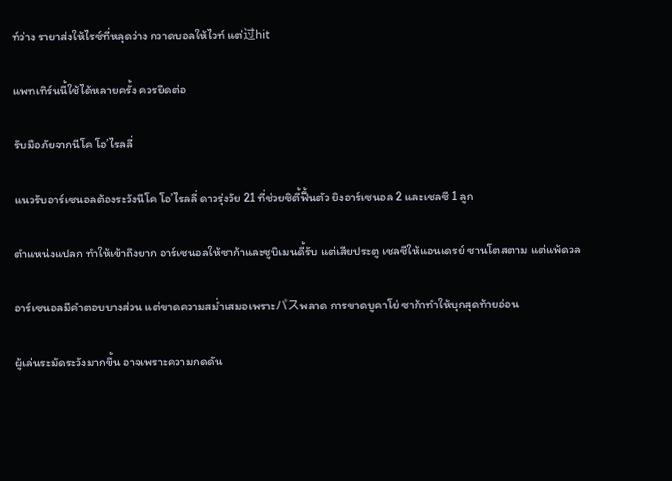ท์ว่าง รายาส่งให้ไรซ์ที่หลุดว่าง กวาดบอลให้ไวท์ แต่过hit

แพทเทิร์นนี้ใช้ได้หลายครั้ง ควรยึดต่อ

รับมือภัยจากนีโค โอ’ไรลลี่

แนวรับอาร์เซนอลต้องระวังนีโค โอ’ไรลลี่ ดาวรุ่งวัย 21 ที่ช่วยซิตี้ฟื้นตัว ยิงอาร์เซนอล 2 และเชลซี 1 ลูก

ตำแหน่งแปลก ทำให้เข้าถึงยาก อาร์เซนอลให้ซาก้าและซูบิเมนดี้รับ แต่เสียประตู เชลซีให้แอนเดรย์ ซานโตสตาม แต่แพ้ดวล

อาร์เซนอลมีคำตอบบางส่วน แต่ขาดความสม่ำเสมอเพราะパスพลาด การขาดบูคาโย่ ซาก้าทำให้บุกสุดท้ายอ่อน

ผู้เล่นระมัดระวังมากขึ้น อาจเพราะความกดดัน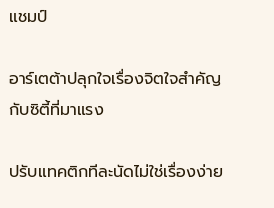แชมป์

อาร์เตต้าปลุกใจเรื่องจิตใจสำคัญกับซิตี้ที่มาแรง

ปรับแทคติกทีละนัดไม่ใช่เรื่องง่าย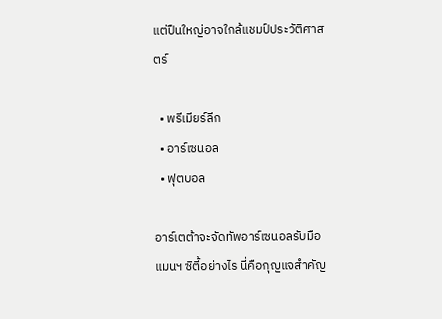แต่ปืนใหญ่อาจใกล้แชมป์ประวัติศาสตร์

  • พรีเมียร์ลีก
  • อาร์เซนอล
  • ฟุตบอล

อาร์เตต้าจะจัดทัพอาร์เซนอลรับมือแมนฯ ซิตี้อย่างไร นี่คือกุญแจสำคัญ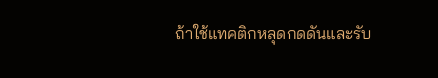ถ้าใช้แทคติกหลุดกดดันและรับ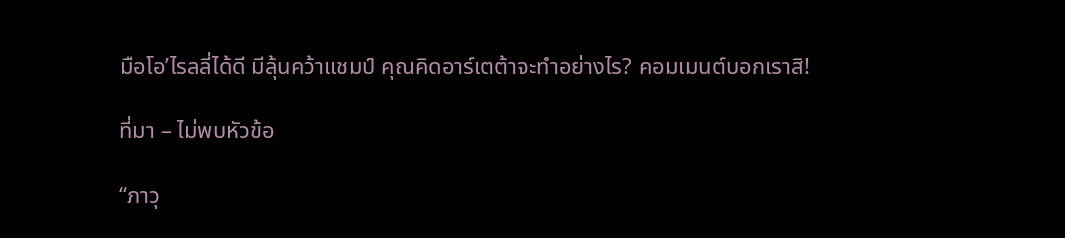มือโอ’ไรลลี่ได้ดี มีลุ้นคว้าแชมป์ คุณคิดอาร์เตต้าจะทำอย่างไร? คอมเมนต์บอกเราสิ!

ที่มา – ไม่พบหัวข้อ

“ภาวุ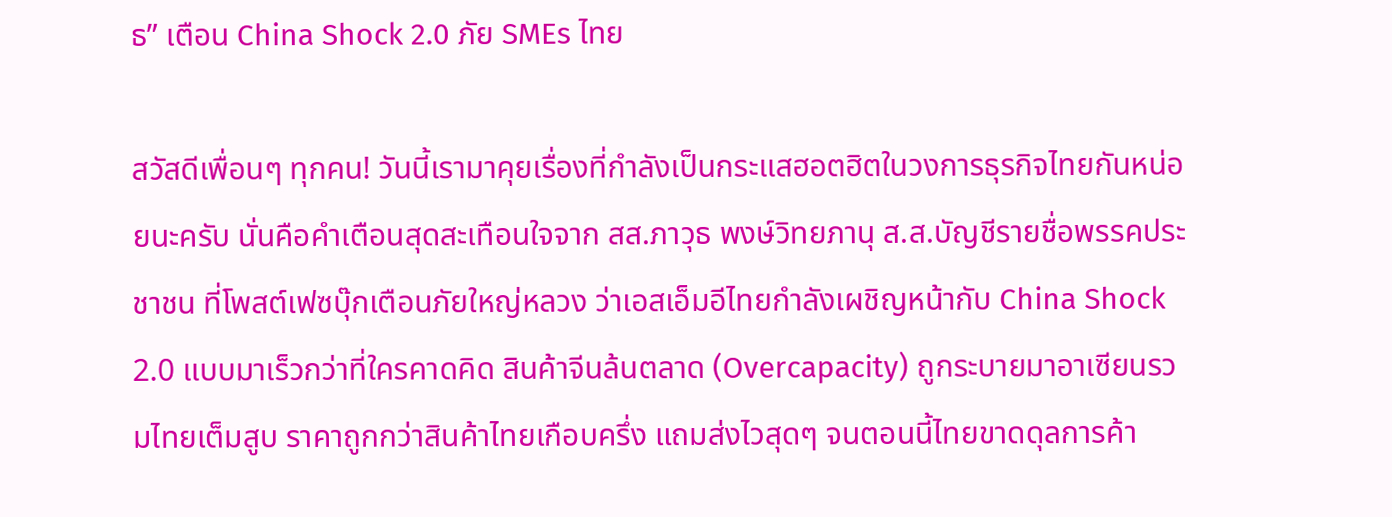ธ” เตือน China Shock 2.0 ภัย SMEs ไทย

สวัสดีเพื่อนๆ ทุกคน! วันนี้เรามาคุยเรื่องที่กำลังเป็นกระแสฮอตฮิตในวงการธุรกิจไทยกันหน่อยนะครับ นั่นคือคำเตือนสุดสะเทือนใจจาก สส.ภาวุธ พงษ์วิทยภานุ ส.ส.บัญชีรายชื่อพรรคประชาชน ที่โพสต์เฟซบุ๊กเตือนภัยใหญ่หลวง ว่าเอสเอ็มอีไทยกำลังเผชิญหน้ากับ China Shock 2.0 แบบมาเร็วกว่าที่ใครคาดคิด สินค้าจีนล้นตลาด (Overcapacity) ถูกระบายมาอาเซียนรวมไทยเต็มสูบ ราคาถูกกว่าสินค้าไทยเกือบครึ่ง แถมส่งไวสุดๆ จนตอนนี้ไทยขาดดุลการค้า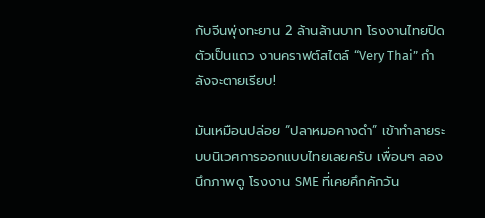กับจีนพุ่งทะยาน 2 ล้านล้านบาท โรงงานไทยปิดตัวเป็นแถว งานคราฟต์สไตล์ “Very Thai” กำลังจะตายเรียบ!

มันเหมือนปล่อย “ปลาหมอคางดำ” เข้าทำลายระบบนิเวศการออกแบบไทยเลยครับ เพื่อนๆ ลองนึกภาพดู โรงงาน SME ที่เคยคึกคักวัน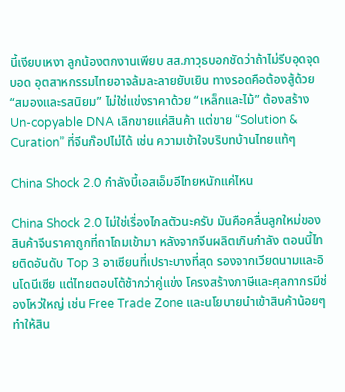นี้เงียบเหงา ลูกน้องตกงานเพียบ สส.ภาวุธบอกชัดว่าถ้าไม่รีบอุดจุดบอด อุตสาหกรรมไทยอาจล้มละลายยับเยิน ทางรอดคือต้องสู้ด้วย “สมองและรสนิยม” ไม่ใช่แข่งราคาด้วย “เหล็กและไม้” ต้องสร้าง Un-copyable DNA เลิกขายแค่สินค้า แต่ขาย “Solution & Curation” ที่จีนก๊อปไม่ได้ เช่น ความเข้าใจบริบทบ้านไทยแท้ๆ

China Shock 2.0 กำลังบี้เอสเอ็มอีไทยหนักแค่ไหน

China Shock 2.0 ไม่ใช่เรื่องไกลตัวนะครับ มันคือคลื่นลูกใหม่ของสินค้าจีนราคาถูกที่ถาโถมเข้ามา หลังจากจีนผลิตเกินกำลัง ตอนนี้ไทยติดอันดับ Top 3 อาเซียนที่เปราะบางที่สุด รองจากเวียดนามและอินโดนีเซีย แต่ไทยตอบโต้ช้ากว่าคู่แข่ง โครงสร้างภาษีและศุลกากรมีช่องโหว่ใหญ่ เช่น Free Trade Zone และนโยบายนำเข้าสินค้าน้อยๆ ทำให้สิน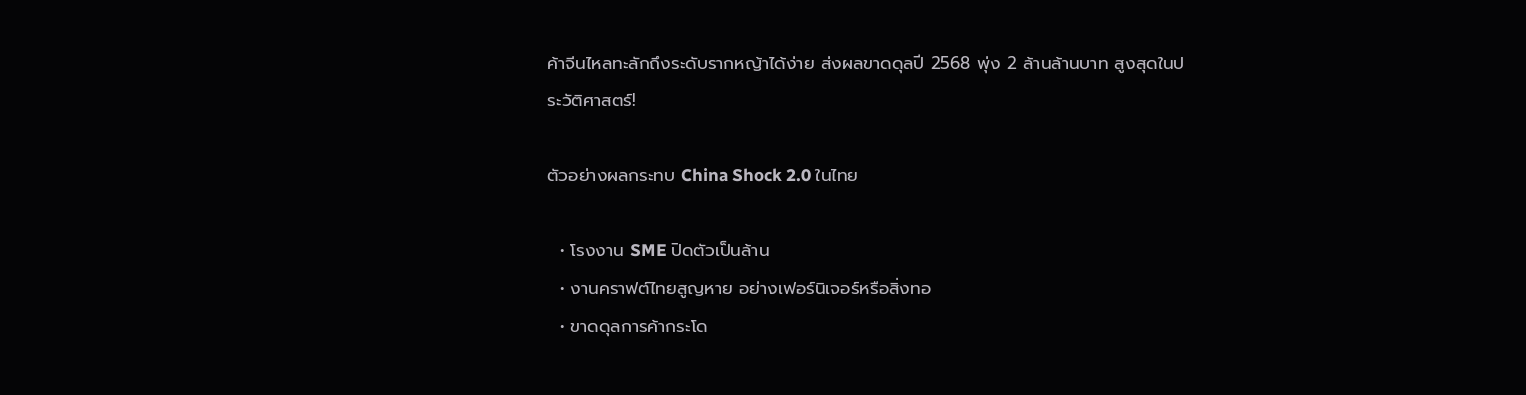ค้าจีนไหลทะลักถึงระดับรากหญ้าได้ง่าย ส่งผลขาดดุลปี 2568 พุ่ง 2 ล้านล้านบาท สูงสุดในประวัติศาสตร์!

ตัวอย่างผลกระทบ China Shock 2.0 ในไทย

  • โรงงาน SME ปิดตัวเป็นล้าน
  • งานคราฟต์ไทยสูญหาย อย่างเฟอร์นิเจอร์หรือสิ่งทอ
  • ขาดดุลการค้ากระโด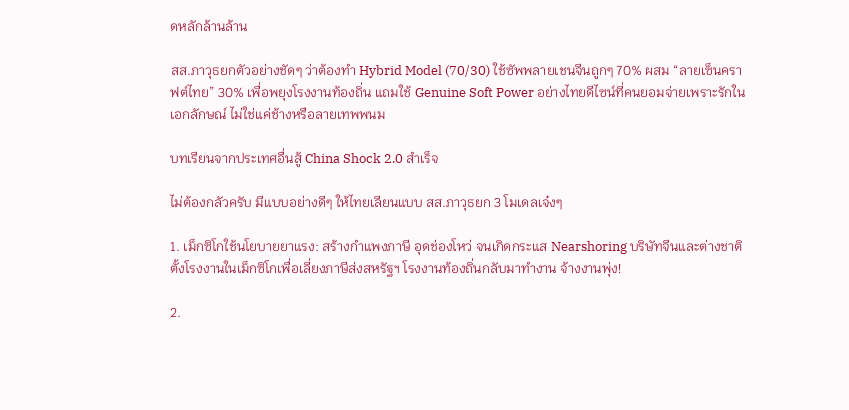ดหลักล้านล้าน

สส.ภาวุธยกตัวอย่างชัดๆ ว่าต้องทำ Hybrid Model (70/30) ใช้ซัพพลายเชนจีนถูกๆ 70% ผสม “ลายเซ็นคราฟต์ไทย” 30% เพื่อพยุงโรงงานท้องถิ่น แถมใช้ Genuine Soft Power อย่างไทยดีไซน์ที่คนยอมจ่ายเพราะรักในเอกลักษณ์ ไม่ใช่แค่ช้างหรือลายเทพพนม

บทเรียนจากประเทศอื่นสู้ China Shock 2.0 สำเร็จ

ไม่ต้องกลัวครับ มีแบบอย่างดีๆ ให้ไทยเลียนแบบ สส.ภาวุธยก 3 โมเดลเจ๋งๆ

1. เม็กซิโกใช้นโยบายยาแรง: สร้างกำแพงภาษี อุดช่องโหว่ จนเกิดกระแส Nearshoring บริษัทจีนและต่างชาติตั้งโรงงานในเม็กซิโกเพื่อเลี่ยงภาษีส่งสหรัฐฯ โรงงานท้องถิ่นกลับมาทำงาน จ้างงานพุ่ง!

2.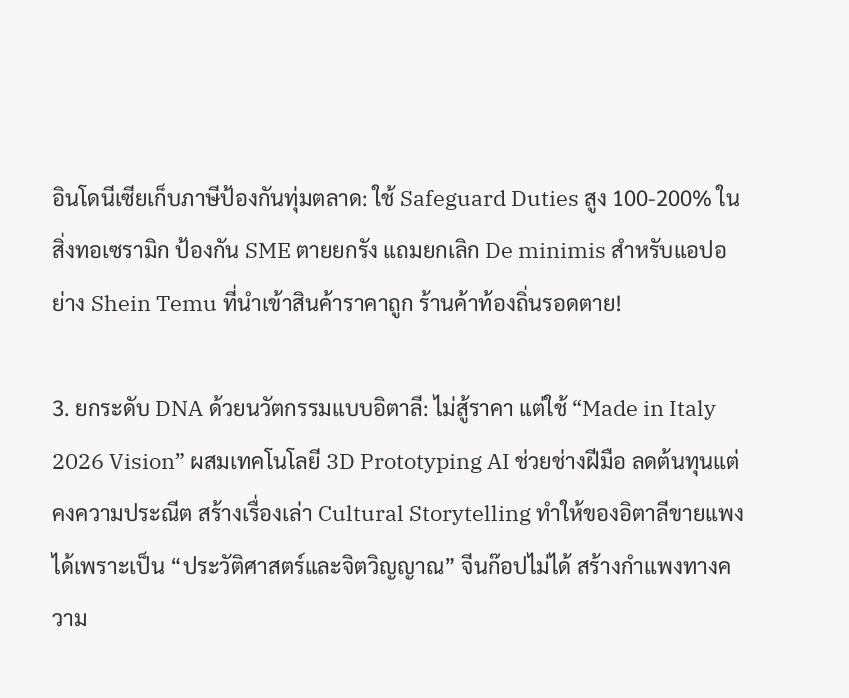อินโดนีเซียเก็บภาษีป้องกันทุ่มตลาด: ใช้ Safeguard Duties สูง 100-200% ในสิ่งทอเซรามิก ป้องกัน SME ตายยกรัง แถมยกเลิก De minimis สำหรับแอปอย่าง Shein Temu ที่นำเข้าสินค้าราคาถูก ร้านค้าท้องถิ่นรอดตาย!

3. ยกระดับ DNA ด้วยนวัตกรรมแบบอิตาลี: ไม่สู้ราคา แต่ใช้ “Made in Italy 2026 Vision” ผสมเทคโนโลยี 3D Prototyping AI ช่วยช่างฝีมือ ลดต้นทุนแต่คงความประณีต สร้างเรื่องเล่า Cultural Storytelling ทำให้ของอิตาลีขายแพงได้เพราะเป็น “ประวัติศาสตร์และจิตวิญญาณ” จีนก๊อปไม่ได้ สร้างกำแพงทางความ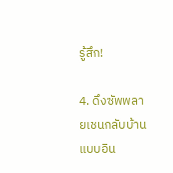รู้สึก!

4. ดึงซัพพลายเชนกลับบ้านแบบอิน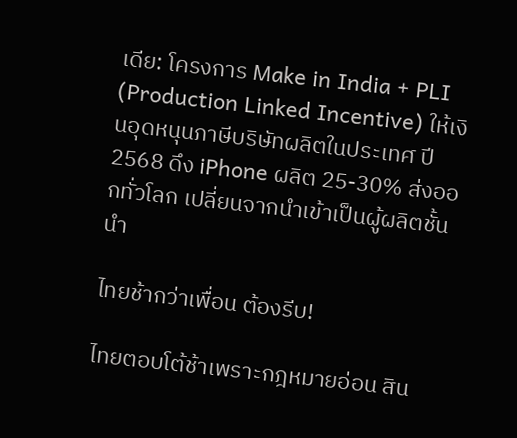เดีย: โครงการ Make in India + PLI (Production Linked Incentive) ให้เงินอุดหนุนภาษีบริษัทผลิตในประเทศ ปี 2568 ดึง iPhone ผลิต 25-30% ส่งออกทั่วโลก เปลี่ยนจากนำเข้าเป็นผู้ผลิตชั้นนำ

ไทยช้ากว่าเพื่อน ต้องรีบ!

ไทยตอบโต้ช้าเพราะกฎหมายอ่อน สิน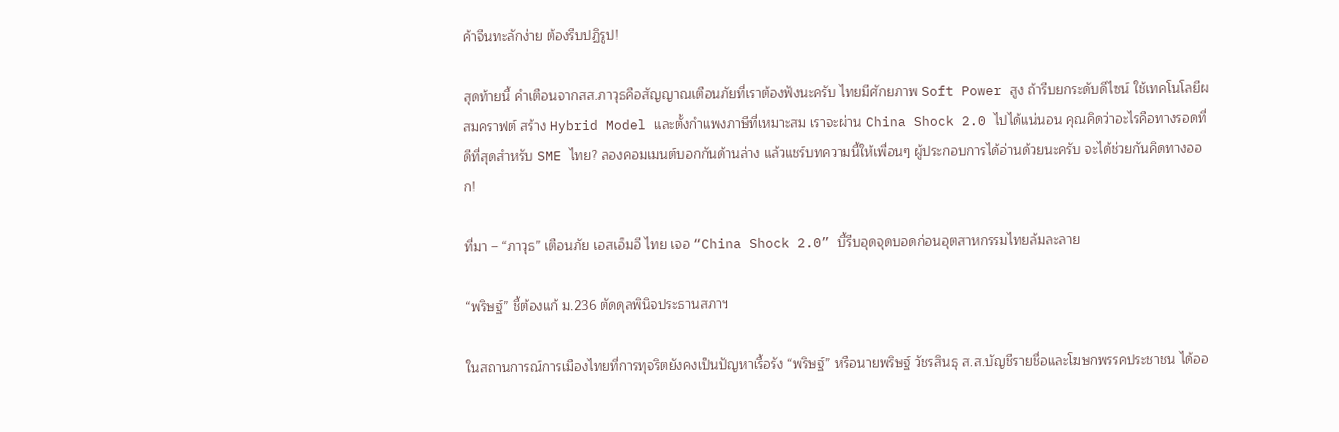ค้าจีนทะลักง่าย ต้องรีบปฏิรูป!

สุดท้ายนี้ คำเตือนจากสส.ภาวุธคือสัญญาณเตือนภัยที่เราต้องฟังนะครับ ไทยมีศักยภาพ Soft Power สูง ถ้ารีบยกระดับดีไซน์ ใช้เทคโนโลยีผสมคราฟต์ สร้าง Hybrid Model และตั้งกำแพงภาษีที่เหมาะสม เราจะผ่าน China Shock 2.0 ไปได้แน่นอน คุณคิดว่าอะไรคือทางรอดที่ดีที่สุดสำหรับ SME ไทย? ลองคอมเมนต์บอกกันด้านล่าง แล้วแชร์บทความนี้ให้เพื่อนๆ ผู้ประกอบการได้อ่านด้วยนะครับ จะได้ช่วยกันคิดทางออก!

ที่มา – “ภาวุธ” เตือนภัย เอสเอ็มอี ไทย เจอ “China Shock 2.0” บี้รีบอุดจุดบอดก่อนอุตสาหกรรมไทยล้มละลาย

“พริษฐ์” ชี้ต้องแก้ ม.236 ตัดดุลพินิจประธานสภาฯ

ในสถานการณ์การเมืองไทยที่การทุจริตยังคงเป็นปัญหาเรื้อรัง “พริษฐ์” หรือนายพริษฐ์ วัชรสินธุ ส.ส.บัญชีรายชื่อและโฆษกพรรคประชาชน ได้ออ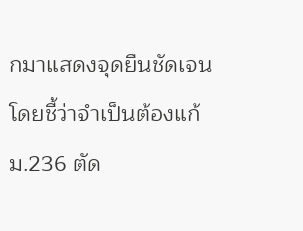กมาแสดงจุดยืนชัดเจน โดยชี้ว่าจำเป็นต้องแก้ ม.236 ตัด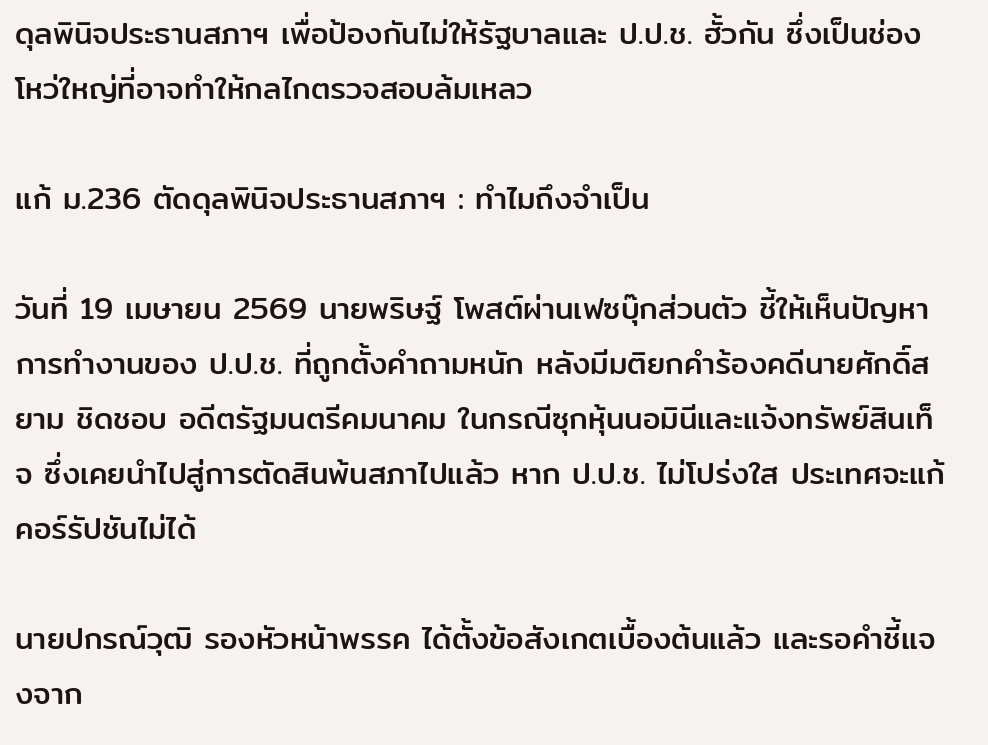ดุลพินิจประธานสภาฯ เพื่อป้องกันไม่ให้รัฐบาลและ ป.ป.ช. ฮั้วกัน ซึ่งเป็นช่องโหว่ใหญ่ที่อาจทำให้กลไกตรวจสอบล้มเหลว

แก้ ม.236 ตัดดุลพินิจประธานสภาฯ : ทำไมถึงจำเป็น

วันที่ 19 เมษายน 2569 นายพริษฐ์ โพสต์ผ่านเฟซบุ๊กส่วนตัว ชี้ให้เห็นปัญหาการทำงานของ ป.ป.ช. ที่ถูกตั้งคำถามหนัก หลังมีมติยกคำร้องคดีนายศักดิ์สยาม ชิดชอบ อดีตรัฐมนตรีคมนาคม ในกรณีซุกหุ้นนอมินีและแจ้งทรัพย์สินเท็จ ซึ่งเคยนำไปสู่การตัดสินพ้นสภาไปแล้ว หาก ป.ป.ช. ไม่โปร่งใส ประเทศจะแก้คอร์รัปชันไม่ได้

นายปกรณ์วุฒิ รองหัวหน้าพรรค ได้ตั้งข้อสังเกตเบื้องต้นแล้ว และรอคำชี้แจงจาก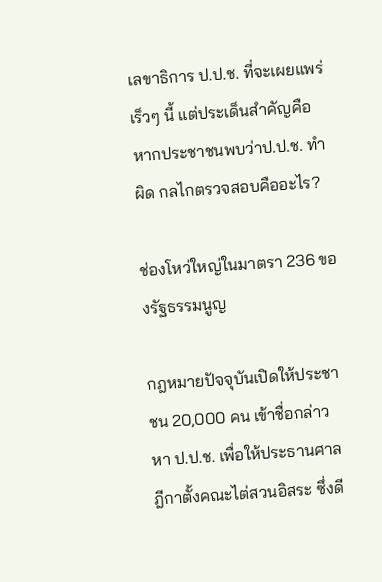เลขาธิการ ป.ป.ช. ที่จะเผยแพร่เร็วๆ นี้ แต่ประเด็นสำคัญคือ หากประชาชนพบว่าป.ป.ช. ทำผิด กลไกตรวจสอบคืออะไร?

ช่องโหว่ใหญ่ในมาตรา 236 ของรัฐธรรมนูญ

กฎหมายปัจจุบันเปิดให้ประชาชน 20,000 คน เข้าชื่อกล่าวหา ป.ป.ช. เพื่อให้ประธานศาลฎีกาตั้งคณะไต่สวนอิสระ ซึ่งดี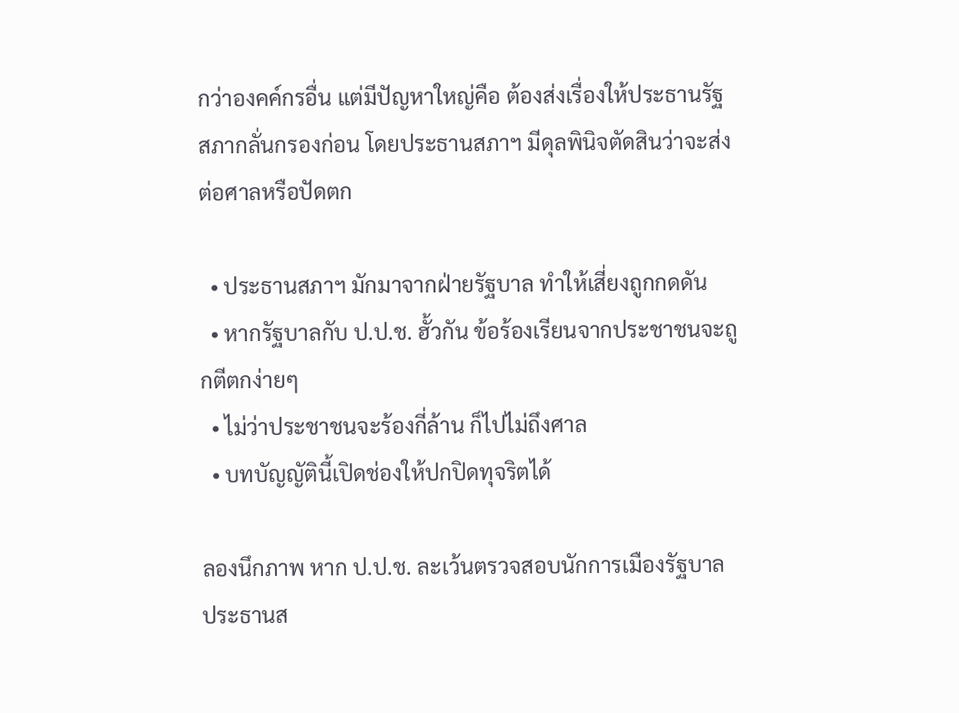กว่าองคค์กรอื่น แต่มีปัญหาใหญ่คือ ต้องส่งเรื่องให้ประธานรัฐสภากลั่นกรองก่อน โดยประธานสภาฯ มีดุลพินิจตัดสินว่าจะส่งต่อศาลหรือปัดตก

  • ประธานสภาฯ มักมาจากฝ่ายรัฐบาล ทำให้เสี่ยงถูกกดดัน
  • หากรัฐบาลกับ ป.ป.ช. ฮั้วกัน ข้อร้องเรียนจากประชาชนจะถูกตีตกง่ายๆ
  • ไม่ว่าประชาชนจะร้องกี่ล้าน ก็ไปไม่ถึงศาล
  • บทบัญญัตินี้เปิดช่องให้ปกปิดทุจริตได้

ลองนึกภาพ หาก ป.ป.ช. ละเว้นตรวจสอบนักการเมืองรัฐบาล ประธานส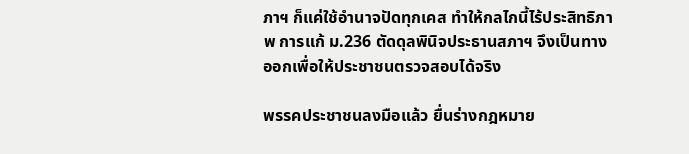ภาฯ ก็แค่ใช้อำนาจปัดทุกเคส ทำให้กลไกนี้ไร้ประสิทธิภาพ การแก้ ม.236 ตัดดุลพินิจประธานสภาฯ จึงเป็นทางออกเพื่อให้ประชาชนตรวจสอบได้จริง

พรรคประชาชนลงมือแล้ว ยื่นร่างกฎหมาย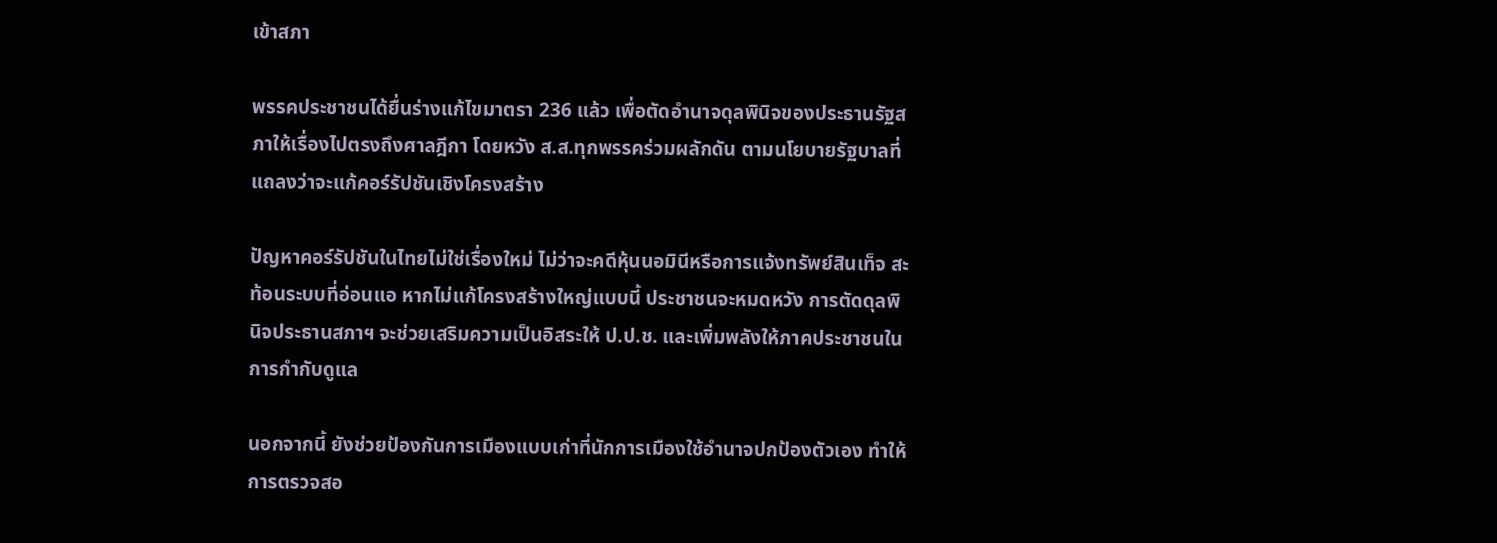เข้าสภา

พรรคประชาชนได้ยื่นร่างแก้ไขมาตรา 236 แล้ว เพื่อตัดอำนาจดุลพินิจของประธานรัฐสภาให้เรื่องไปตรงถึงศาลฎีกา โดยหวัง ส.ส.ทุกพรรคร่วมผลักดัน ตามนโยบายรัฐบาลที่แถลงว่าจะแก้คอร์รัปชันเชิงโครงสร้าง

ปัญหาคอร์รัปชันในไทยไม่ใช่เรื่องใหม่ ไม่ว่าจะคดีหุ้นนอมินีหรือการแจ้งทรัพย์สินเท็จ สะท้อนระบบที่อ่อนแอ หากไม่แก้โครงสร้างใหญ่แบบนี้ ประชาชนจะหมดหวัง การตัดดุลพินิจประธานสภาฯ จะช่วยเสริมความเป็นอิสระให้ ป.ป.ช. และเพิ่มพลังให้ภาคประชาชนในการกำกับดูแล

นอกจากนี้ ยังช่วยป้องกันการเมืองแบบเก่าที่นักการเมืองใช้อำนาจปกป้องตัวเอง ทำให้การตรวจสอ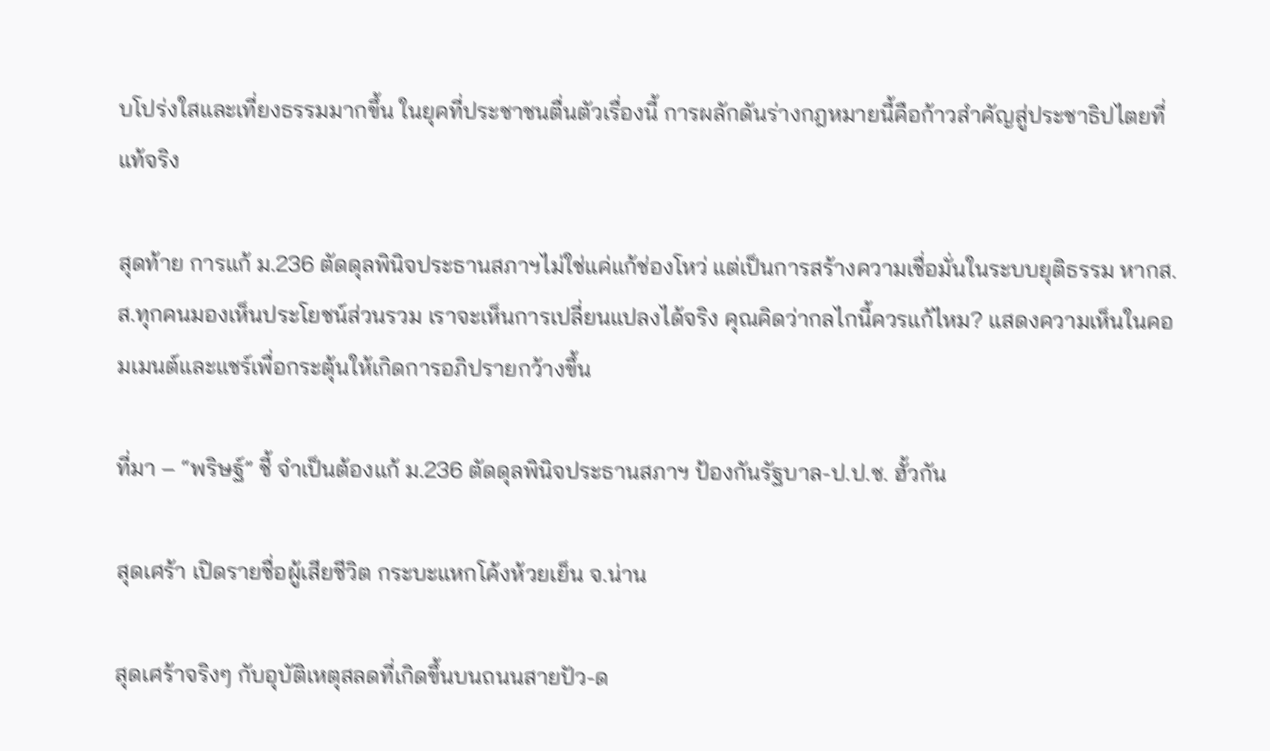บโปร่งใสและเที่ยงธรรมมากขึ้น ในยุคที่ประชาชนตื่นตัวเรื่องนี้ การผลักดันร่างกฎหมายนี้คือก้าวสำคัญสู่ประชาธิปไตยที่แท้จริง

สุดท้าย การแก้ ม.236 ตัดดุลพินิจประธานสภาฯไม่ใช่แค่แก้ช่องโหว่ แต่เป็นการสร้างความเชื่อมั่นในระบบยุติธรรม หากส.ส.ทุกคนมองเห็นประโยชน์ส่วนรวม เราจะเห็นการเปลี่ยนแปลงได้จริง คุณคิดว่ากลไกนี้ควรแก้ไหม? แสดงความเห็นในคอมเมนต์และแชร์เพื่อกระตุ้นให้เกิดการอภิปรายกว้างขึ้น

ที่มา – “พริษฐ์” ชี้ จำเป็นต้องแก้ ม.236 ตัดดุลพินิจประธานสภาฯ ป้องกันรัฐบาล-ป.ป.ช. ฮั้วกัน

สุดเศร้า เปิดรายชื่อผู้เสียชีวิต กระบะแหกโค้งห้วยเย็น จ.น่าน

สุดเศร้าจริงๆ กับอุบัติเหตุสลดที่เกิดขึ้นบนถนนสายปัว-ด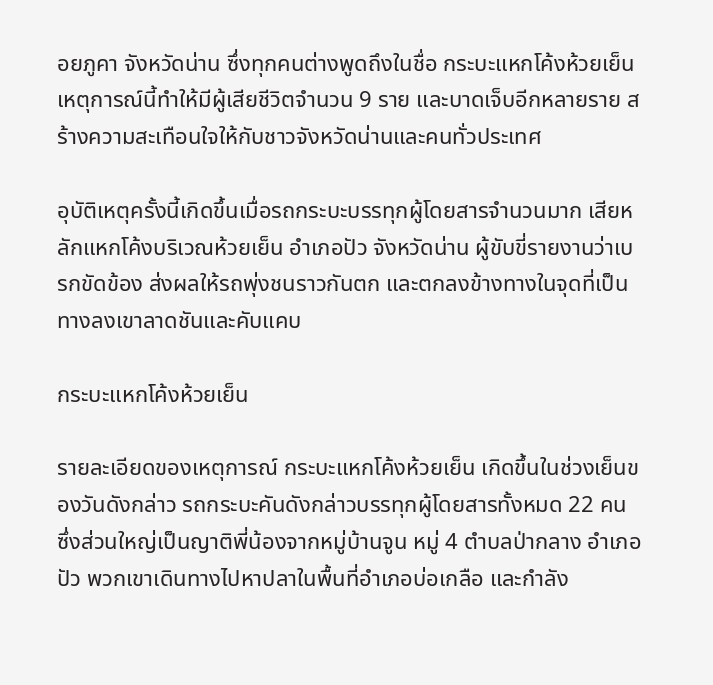อยภูคา จังหวัดน่าน ซึ่งทุกคนต่างพูดถึงในชื่อ กระบะแหกโค้งห้วยเย็น เหตุการณ์นี้ทำให้มีผู้เสียชีวิตจำนวน 9 ราย และบาดเจ็บอีกหลายราย สร้างความสะเทือนใจให้กับชาวจังหวัดน่านและคนทั่วประเทศ

อุบัติเหตุครั้งนี้เกิดขึ้นเมื่อรถกระบะบรรทุกผู้โดยสารจำนวนมาก เสียหลักแหกโค้งบริเวณห้วยเย็น อำเภอปัว จังหวัดน่าน ผู้ขับขี่รายงานว่าเบรกขัดข้อง ส่งผลให้รถพุ่งชนราวกันตก และตกลงข้างทางในจุดที่เป็นทางลงเขาลาดชันและคับแคบ

กระบะแหกโค้งห้วยเย็น

รายละเอียดของเหตุการณ์ กระบะแหกโค้งห้วยเย็น เกิดขึ้นในช่วงเย็นของวันดังกล่าว รถกระบะคันดังกล่าวบรรทุกผู้โดยสารทั้งหมด 22 คน ซึ่งส่วนใหญ่เป็นญาติพี่น้องจากหมู่บ้านจูน หมู่ 4 ตำบลป่ากลาง อำเภอปัว พวกเขาเดินทางไปหาปลาในพื้นที่อำเภอบ่อเกลือ และกำลัง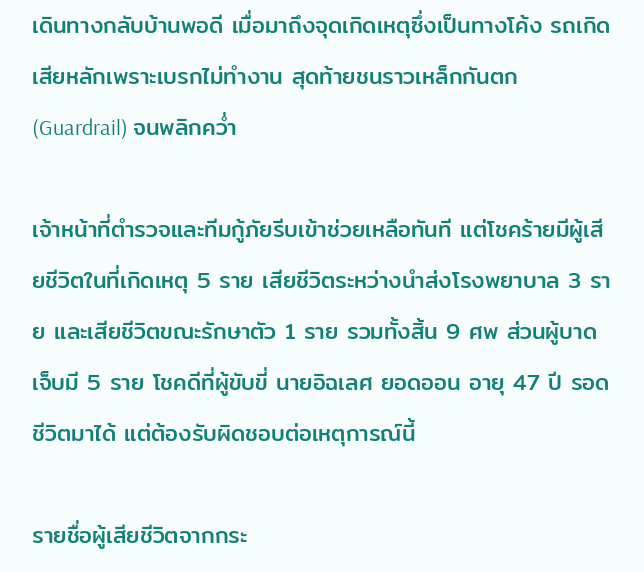เดินทางกลับบ้านพอดี เมื่อมาถึงจุดเกิดเหตุซึ่งเป็นทางโค้ง รถเกิดเสียหลักเพราะเบรกไม่ทำงาน สุดท้ายชนราวเหล็กกันตก (Guardrail) จนพลิกคว่ำ

เจ้าหน้าที่ตำรวจและทีมกู้ภัยรีบเข้าช่วยเหลือทันที แต่โชคร้ายมีผู้เสียชีวิตในที่เกิดเหตุ 5 ราย เสียชีวิตระหว่างนำส่งโรงพยาบาล 3 ราย และเสียชีวิตขณะรักษาตัว 1 ราย รวมทั้งสิ้น 9 ศพ ส่วนผู้บาดเจ็บมี 5 ราย โชคดีที่ผู้ขับขี่ นายอิฉเลศ ยอดออน อายุ 47 ปี รอดชีวิตมาได้ แต่ต้องรับผิดชอบต่อเหตุการณ์นี้

รายชื่อผู้เสียชีวิตจากกระ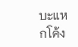บะแหกโค้ง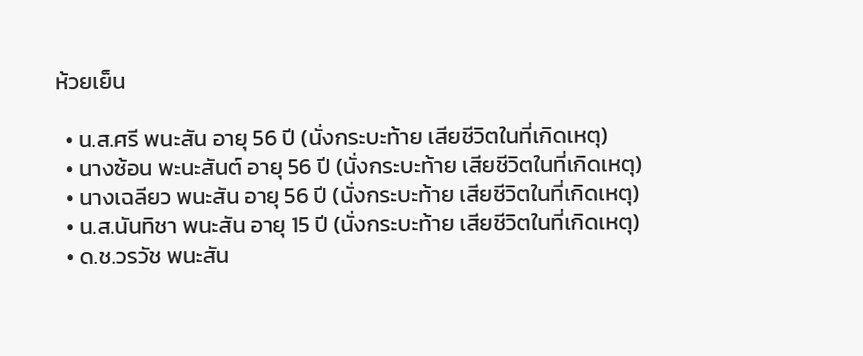ห้วยเย็น

  • น.ส.ศรี พนะสัน อายุ 56 ปี (นั่งกระบะท้าย เสียชีวิตในที่เกิดเหตุ)
  • นางซ้อน พะนะสันต์ อายุ 56 ปี (นั่งกระบะท้าย เสียชีวิตในที่เกิดเหตุ)
  • นางเฉลียว พนะสัน อายุ 56 ปี (นั่งกระบะท้าย เสียชีวิตในที่เกิดเหตุ)
  • น.ส.นันทิชา พนะสัน อายุ 15 ปี (นั่งกระบะท้าย เสียชีวิตในที่เกิดเหตุ)
  • ด.ช.วรวัช พนะสัน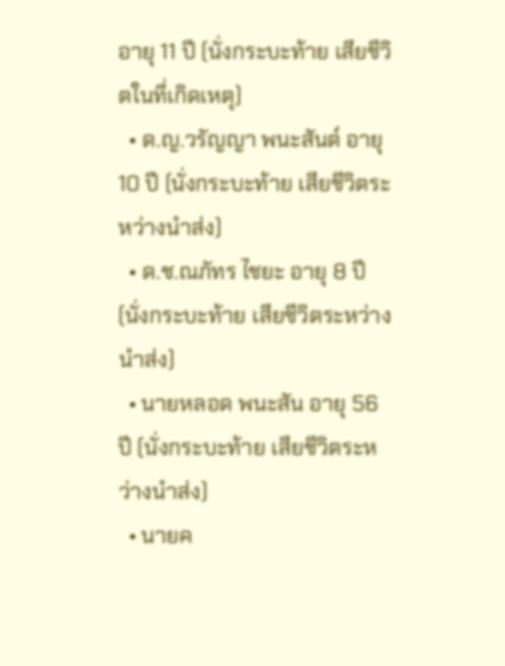อายุ 11 ปี (นั่งกระบะท้าย เสียชีวิตในที่เกิดเหตุ)
  • ด.ญ.วรัญญา พนะสันต์ อายุ 10 ปี (นั่งกระบะท้าย เสียชีวิตระหว่างนำส่ง)
  • ด.ช.ณภัทร ไชยะ อายุ 8 ปี (นั่งกระบะท้าย เสียชีวิตระหว่างนำส่ง)
  • นายหลอด พนะสัน อายุ 56 ปี (นั่งกระบะท้าย เสียชีวิตระหว่างนำส่ง)
  • นายค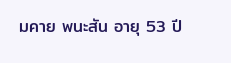มคาย พนะสัน อายุ 53 ปี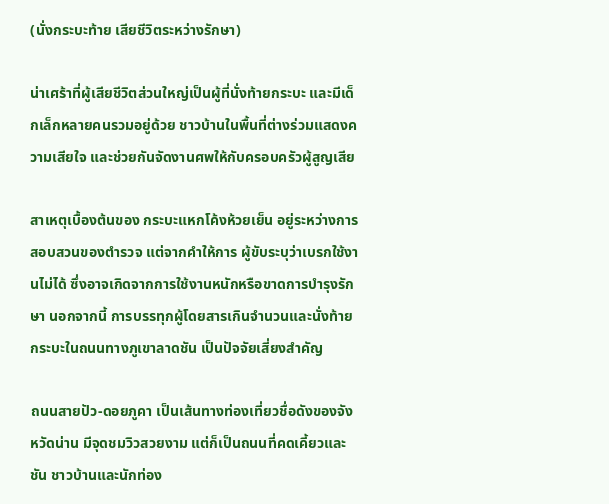(นั่งกระบะท้าย เสียชีวิตระหว่างรักษา)

น่าเศร้าที่ผู้เสียชีวิตส่วนใหญ่เป็นผู้ที่นั่งท้ายกระบะ และมีเด็กเล็กหลายคนรวมอยู่ด้วย ชาวบ้านในพื้นที่ต่างร่วมแสดงความเสียใจ และช่วยกันจัดงานศพให้กับครอบครัวผู้สูญเสีย

สาเหตุเบื้องต้นของ กระบะแหกโค้งห้วยเย็น อยู่ระหว่างการสอบสวนของตำรวจ แต่จากคำให้การ ผู้ขับระบุว่าเบรกใช้งานไม่ได้ ซึ่งอาจเกิดจากการใช้งานหนักหรือขาดการบำรุงรักษา นอกจากนี้ การบรรทุกผู้โดยสารเกินจำนวนและนั่งท้ายกระบะในถนนทางภูเขาลาดชัน เป็นปัจจัยเสี่ยงสำคัญ

ถนนสายปัว-ดอยภูคา เป็นเส้นทางท่องเที่ยวชื่อดังของจังหวัดน่าน มีจุดชมวิวสวยงาม แต่ก็เป็นถนนที่คดเคี้ยวและชัน ชาวบ้านและนักท่อง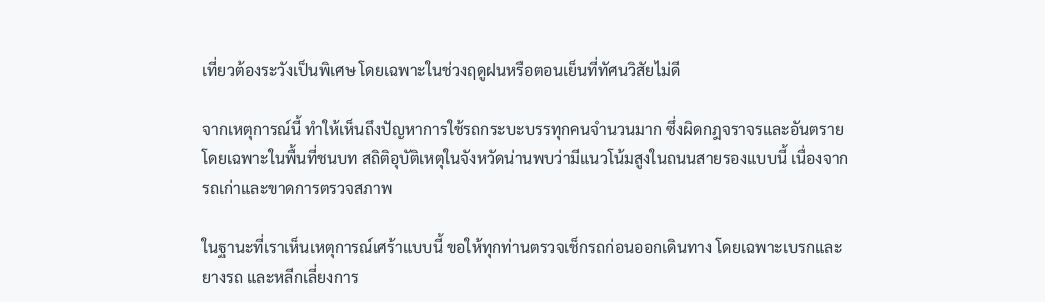เที่ยวต้องระวังเป็นพิเศษ โดยเฉพาะในช่วงฤดูฝนหรือตอนเย็นที่ทัศนวิสัยไม่ดี

จากเหตุการณ์นี้ ทำให้เห็นถึงปัญหาการใช้รถกระบะบรรทุกคนจำนวนมาก ซึ่งผิดกฎจราจรและอันตราย โดยเฉพาะในพื้นที่ชนบท สถิติอุบัติเหตุในจังหวัดน่านพบว่ามีแนวโน้มสูงในถนนสายรองแบบนี้ เนื่องจากรถเก่าและขาดการตรวจสภาพ

ในฐานะที่เราเห็นเหตุการณ์เศร้าแบบนี้ ขอให้ทุกท่านตรวจเช็กรถก่อนออกเดินทาง โดยเฉพาะเบรกและยางรถ และหลีกเลี่ยงการ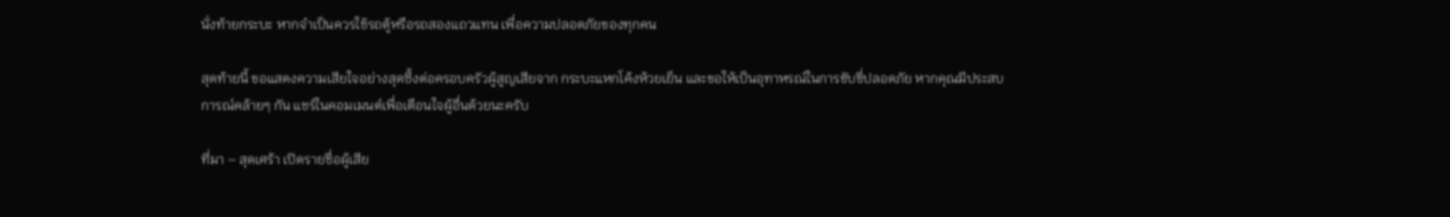นั่งท้ายกระบะ หากจำเป็นควรใช้รถตู้หรือรถสองแถวแทน เพื่อความปลอดภัยของทุกคน

สุดท้ายนี้ ขอแสดงความเสียใจอย่างสุดซึ้งต่อครอบครัวผู้สูญเสียจาก กระบะแหกโค้งห้วยเย็น และขอให้เป็นอุทาหรณ์ในการขับขี่ปลอดภัย หากคุณมีประสบการณ์คล้ายๆ กัน แชร์ในคอมเมนต์เพื่อเตือนใจผู้อื่นด้วยนะครับ

ที่มา – สุดเศร้า เปิดรายชื่อผู้เสีย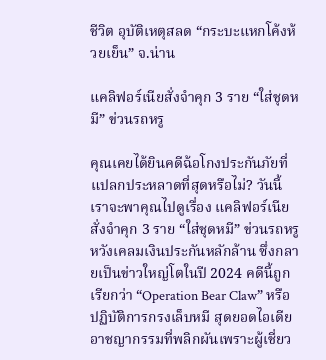ชีวิต อุบัติเหตุสลด “กระบะแหกโค้งห้วยเย็น” จ.น่าน

แคลิฟอร์เนียสั่งจำคุก 3 ราย “ใส่ชุดหมี” ข่วนรถหรู

คุณเคยได้ยินคดีฉ้อโกงประกันภัยที่แปลกประหลาดที่สุดหรือไม่? วันนี้เราจะพาคุณไปดูเรื่อง แคลิฟอร์เนียสั่งจำคุก 3 ราย “ใส่ชุดหมี” ข่วนรถหรู หวังเคลมเงินประกันหลักล้าน ซึ่งกลายเป็นข่าวใหญ่โตในปี 2024 คดีนี้ถูกเรียกว่า “Operation Bear Claw” หรือปฏิบัติการกรงเล็บหมี สุดยอดไอเดียอาชญากรรมที่พลิกผันเพราะผู้เชี่ยว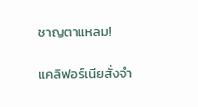ชาญตาแหลม!

แคลิฟอร์เนียสั่งจำ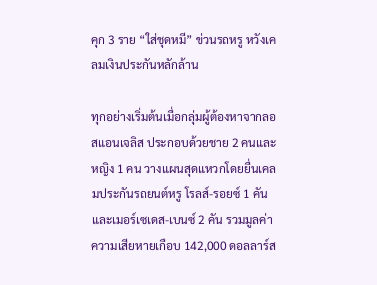คุก 3 ราย “ใส่ชุดหมี” ข่วนรถหรู หวังเคลมเงินประกันหลักล้าน

ทุกอย่างเริ่มต้นเมื่อกลุ่มผู้ต้องหาจากลอสแอนเจลิส ประกอบด้วยชาย 2 คนและหญิง 1 คน วางแผนสุดแหวกโดยยื่นเคลมประกันรถยนต์หรู โรลส์-รอยซ์ 1 คัน และเมอร์เซเดส-เบนซ์ 2 คัน รวมมูลค่าความเสียหายเกือบ 142,000 ดอลลาร์ส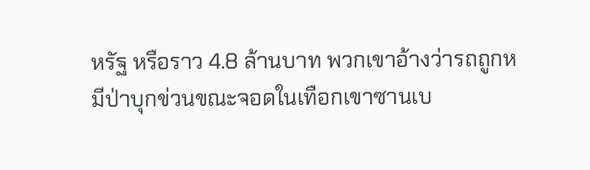หรัฐ หรือราว 4.8 ล้านบาท พวกเขาอ้างว่ารถถูกหมีป่าบุกข่วนขณะจอดในเทือกเขาซานเบ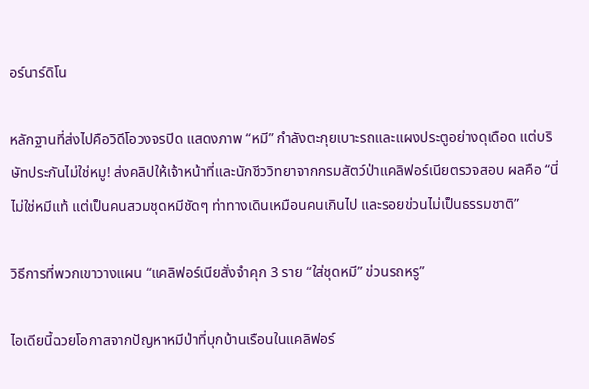อร์นาร์ดิโน

หลักฐานที่ส่งไปคือวิดีโอวงจรปิด แสดงภาพ “หมี” กำลังตะกุยเบาะรถและแผงประตูอย่างดุเดือด แต่บริษัทประกันไม่ใช่หมู! ส่งคลิปให้เจ้าหน้าที่และนักชีววิทยาจากกรมสัตว์ป่าแคลิฟอร์เนียตรวจสอบ ผลคือ “นี่ไม่ใช่หมีแท้ แต่เป็นคนสวมชุดหมีชัดๆ ท่าทางเดินเหมือนคนเกินไป และรอยข่วนไม่เป็นธรรมชาติ”

วิธีการที่พวกเขาวางแผน “แคลิฟอร์เนียสั่งจำคุก 3 ราย “ใส่ชุดหมี” ข่วนรถหรู”

ไอเดียนี้ฉวยโอกาสจากปัญหาหมีป่าที่บุกบ้านเรือนในแคลิฟอร์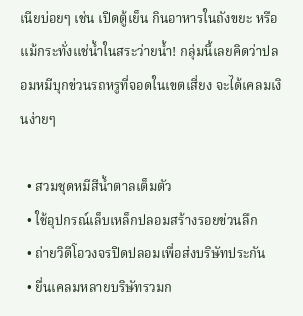เนียบ่อยๆ เช่น เปิดตู้เย็น กินอาหารในถังขยะ หรือแม้กระทั่งแช่น้ำในสระว่ายน้ำ! กลุ่มนี้เลยคิดว่าปลอมหมีบุกข่วนรถหรูที่จอดในเขตเสี่ยง จะได้เคลมเงินง่ายๆ

  • สวมชุดหมีสีน้ำตาลเต็มตัว
  • ใช้อุปกรณ์เล็บเหล็กปลอมสร้างรอยข่วนลึก
  • ถ่ายวิดีโอวงจรปิดปลอมเพื่อส่งบริษัทประกัน
  • ยื่นเคลมหลายบริษัทรวมก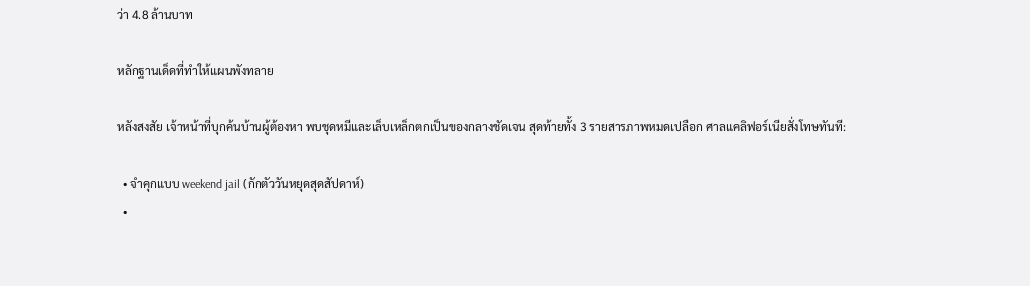ว่า 4.8 ล้านบาท

หลักฐานเด็ดที่ทำให้แผนพังทลาย

หลังสงสัย เจ้าหน้าที่บุกค้นบ้านผู้ต้องหา พบชุดหมีและเล็บเหล็กตกเป็นของกลางชัดเจน สุดท้ายทั้ง 3 รายสารภาพหมดเปลือก ศาลแคลิฟอร์เนียสั่งโทษทันที:

  • จำคุกแบบ weekend jail (กักตัววันหยุดสุดสัปดาห์)
  •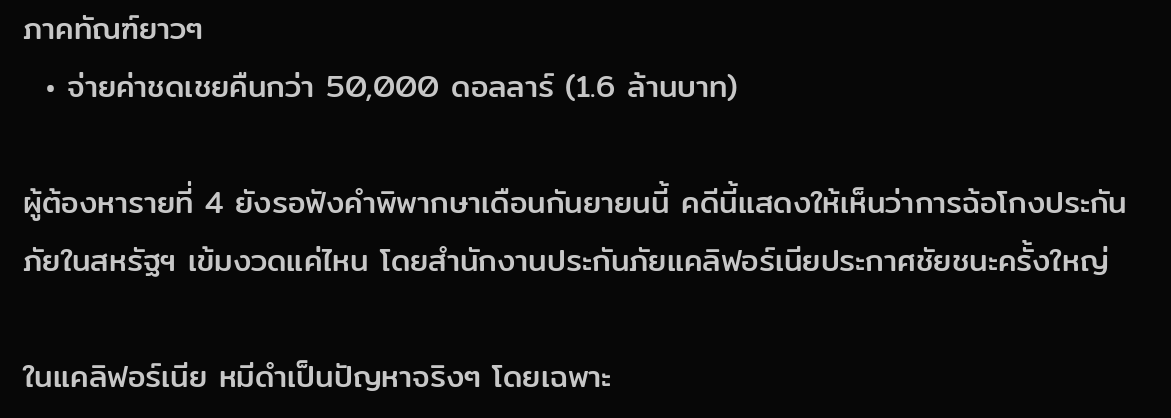ภาคทัณฑ์ยาวๆ
  • จ่ายค่าชดเชยคืนกว่า 50,000 ดอลลาร์ (1.6 ล้านบาท)

ผู้ต้องหารายที่ 4 ยังรอฟังคำพิพากษาเดือนกันยายนนี้ คดีนี้แสดงให้เห็นว่าการฉ้อโกงประกันภัยในสหรัฐฯ เข้มงวดแค่ไหน โดยสำนักงานประกันภัยแคลิฟอร์เนียประกาศชัยชนะครั้งใหญ่

ในแคลิฟอร์เนีย หมีดำเป็นปัญหาจริงๆ โดยเฉพาะ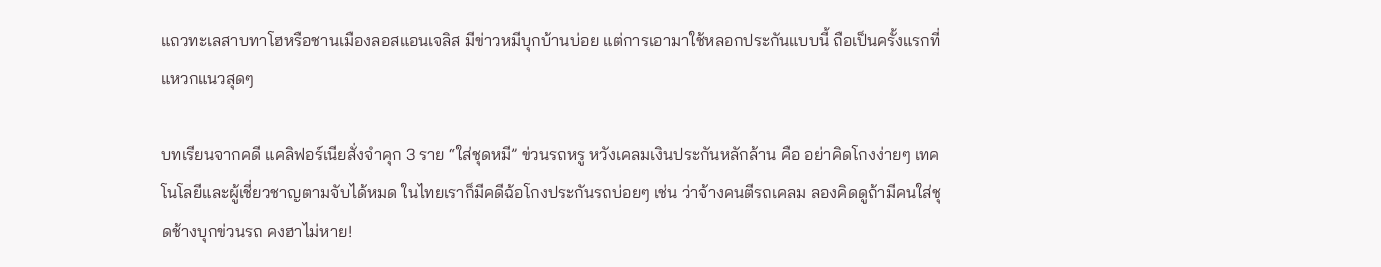แถวทะเลสาบทาโฮหรือชานเมืองลอสแอนเจลิส มีข่าวหมีบุกบ้านบ่อย แต่การเอามาใช้หลอกประกันแบบนี้ ถือเป็นครั้งแรกที่แหวกแนวสุดๆ

บทเรียนจากคดี แคลิฟอร์เนียสั่งจำคุก 3 ราย “ใส่ชุดหมี” ข่วนรถหรู หวังเคลมเงินประกันหลักล้าน คือ อย่าคิดโกงง่ายๆ เทคโนโลยีและผู้เชี่ยวชาญตามจับได้หมด ในไทยเราก็มีคดีฉ้อโกงประกันรถบ่อยๆ เช่น ว่าจ้างคนตีรถเคลม ลองคิดดูถ้ามีคนใส่ชุดช้างบุกข่วนรถ คงฮาไม่หาย!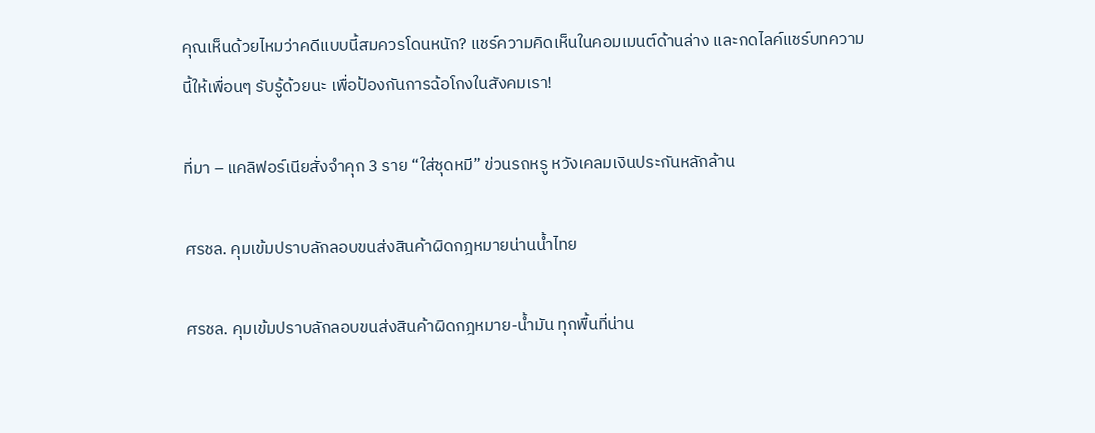คุณเห็นด้วยไหมว่าคดีแบบนี้สมควรโดนหนัก? แชร์ความคิดเห็นในคอมเมนต์ด้านล่าง และกดไลค์แชร์บทความนี้ให้เพื่อนๆ รับรู้ด้วยนะ เพื่อป้องกันการฉ้อโกงในสังคมเรา!

ที่มา – แคลิฟอร์เนียสั่งจำคุก 3 ราย “ใส่ชุดหมี” ข่วนรถหรู หวังเคลมเงินประกันหลักล้าน

ศรชล. คุมเข้มปราบลักลอบขนส่งสินค้าผิดกฎหมายน่านน้ำไทย

ศรชล. คุมเข้มปราบลักลอบขนส่งสินค้าผิดกฎหมาย-น้ำมัน ทุกพื้นที่น่าน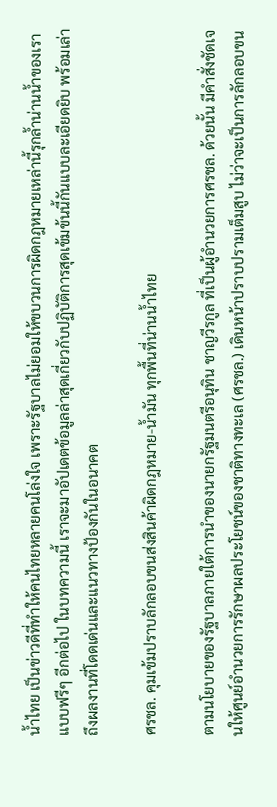น้ำไทย เป็นข่าวดีที่ทำให้คนไทยหลายคนโล่งใจ เพราะรัฐบาลไม่ยอมให้ขบวนการผิดกฎหมายเหล่านี้รุกล้ำน่านน้ำของเราแบบฟรีๆ อีกต่อไป ในบทความนี้ เราจะมาอัปเดตข้อมูลล่าสุดเกี่ยวกับปฏิบัติการสุดเข้มข้นนี้กันแบบละเอียดยิบ พร้อมเล่าถึงผลงานที่โดดเด่นและแนวทางป้องกันในอนาคต

ศรชล. คุมเข้มปราบลักลอบขนส่งสินค้าผิดกฎหมาย-น้ำมัน ทุกพื้นที่น่านน้ำไทย

ตามนโยบายของรัฐบาลภายใต้การนำของนายกรัฐมนตรีอนุทิน ชาญวีรกูล ที่เป็นผู้อำนวยการศรชล. ด้วยนั้น มีคำสั่งชัดเจนให้ศูนย์อำนวยการรักษาผลประโยชน์ของชาติทางทะเล (ศรชล.) เดินหน้าปราบปรามเต็มสูบ ไม่ว่าจะเป็นการลักลอบขน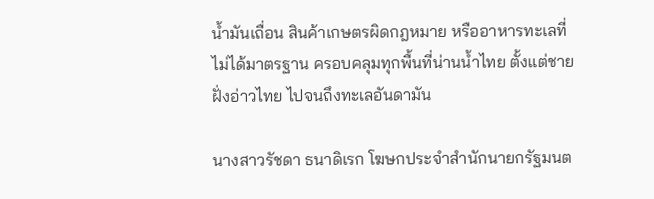น้ำมันเถื่อน สินค้าเกษตรผิดกฎหมาย หรืออาหารทะเลที่ไม่ได้มาตรฐาน ครอบคลุมทุกพื้นที่น่านน้ำไทย ตั้งแต่ชายฝั่งอ่าวไทย ไปจนถึงทะเลอันดามัน

นางสาวรัชดา ธนาดิเรก โฆษกประจำสำนักนายกรัฐมนต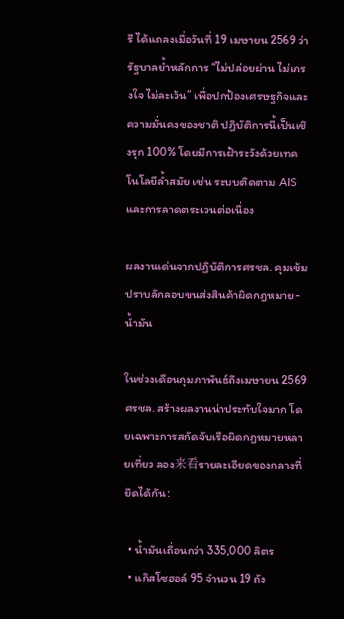รี ได้แถลงเมื่อวันที่ 19 เมษายน 2569 ว่า รัฐบาลย้ำหลักการ “ไม่ปล่อยผ่าน ไม่เกรงใจ ไม่ละเว้น” เพื่อปกป้องเศรษฐกิจและความมั่นคงของชาติ ปฏิบัติการนี้เป็นเชิงรุก 100% โดยมีการเฝ้าระวังด้วยเทคโนโลยีล้ำสมัย เช่น ระบบติดตาม AIS และการลาดตระเวนต่อเนื่อง

ผลงานเด่นจากปฏิบัติการศรชล. คุมเข้มปราบลักลอบขนส่งสินค้าผิดกฎหมาย-น้ำมัน

ในช่วงเดือนกุมภาพันธ์ถึงเมษายน 2569 ศรชล. สร้างผลงานน่าประทับใจมาก โดยเฉพาะการสกัดจับเรือผิดกฎหมายหลายเที่ยว ลอง来看รายละเอียดของกลางที่ยึดได้กัน:

  • น้ำมันเถื่อนกว่า 335,000 ลิตร
  • แก๊สโซฮอล์ 95 จำนวน 19 ถัง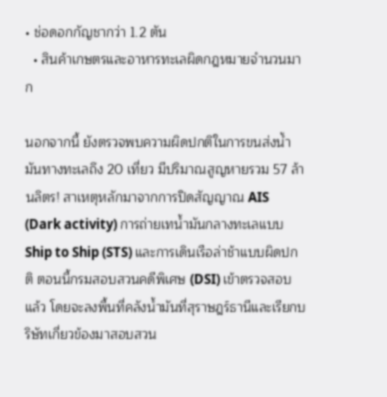• ช่อดอกกัญชากว่า 1.2 ตัน
  • สินค้าเกษตรและอาหารทะเลผิดกฎหมายจำนวนมาก

นอกจากนี้ ยังตรวจพบความผิดปกติในการขนส่งน้ำมันทางทะเลถึง 20 เที่ยว มีปริมาณสูญหายรวม 57 ล้านลิตร! สาเหตุหลักมาจากการปิดสัญญาณ AIS (Dark activity) การถ่ายเทน้ำมันกลางทะเลแบบ Ship to Ship (STS) และการเดินเรือล่าช้าแบบผิดปกติ ตอนนี้กรมสอบสวนคดีพิเศษ (DSI) เข้าตรวจสอบแล้ว โดยจะลงพื้นที่คลังน้ำมันที่สุราษฎร์ธานีและเรียกบริษัทเกี่ยวข้องมาสอบสวน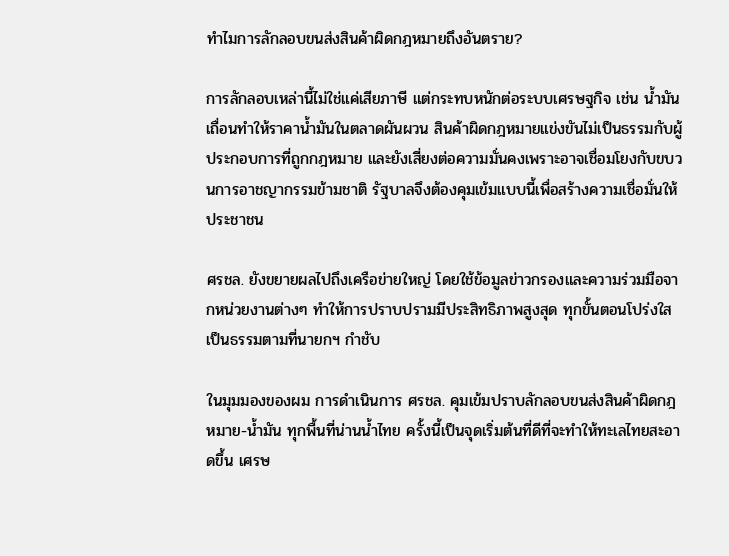ทำไมการลักลอบขนส่งสินค้าผิดกฎหมายถึงอันตราย?

การลักลอบเหล่านี้ไม่ใช่แค่เสียภาษี แต่กระทบหนักต่อระบบเศรษฐกิจ เช่น น้ำมันเถื่อนทำให้ราคาน้ำมันในตลาดผันผวน สินค้าผิดกฎหมายแข่งขันไม่เป็นธรรมกับผู้ประกอบการที่ถูกกฎหมาย และยังเสี่ยงต่อความมั่นคงเพราะอาจเชื่อมโยงกับขบวนการอาชญากรรมข้ามชาติ รัฐบาลจึงต้องคุมเข้มแบบนี้เพื่อสร้างความเชื่อมั่นให้ประชาชน

ศรชล. ยังขยายผลไปถึงเครือข่ายใหญ่ โดยใช้ข้อมูลข่าวกรองและความร่วมมือจากหน่วยงานต่างๆ ทำให้การปราบปรามมีประสิทธิภาพสูงสุด ทุกขั้นตอนโปร่งใส เป็นธรรมตามที่นายกฯ กำชับ

ในมุมมองของผม การดำเนินการ ศรชล. คุมเข้มปราบลักลอบขนส่งสินค้าผิดกฎหมาย-น้ำมัน ทุกพื้นที่น่านน้ำไทย ครั้งนี้เป็นจุดเริ่มต้นที่ดีที่จะทำให้ทะเลไทยสะอาดขึ้น เศรษ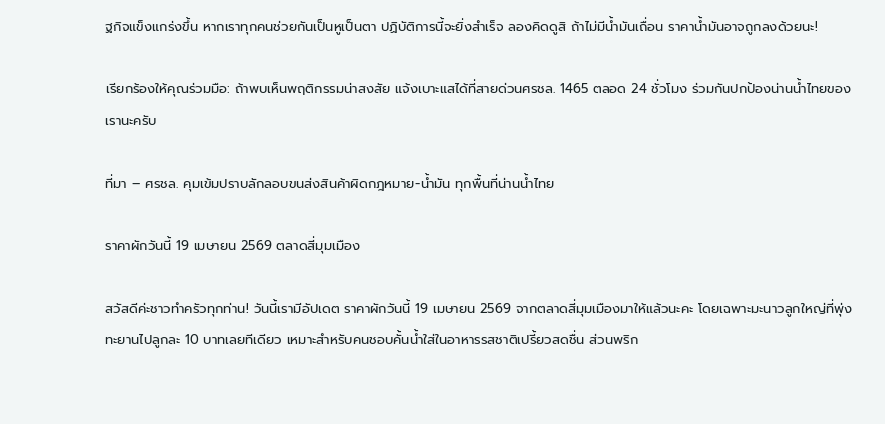ฐกิจแข็งแกร่งขึ้น หากเราทุกคนช่วยกันเป็นหูเป็นตา ปฏิบัติการนี้จะยิ่งสำเร็จ ลองคิดดูสิ ถ้าไม่มีน้ำมันเถื่อน ราคาน้ำมันอาจถูกลงด้วยนะ!

เรียกร้องให้คุณร่วมมือ: ถ้าพบเห็นพฤติกรรมน่าสงสัย แจ้งเบาะแสได้ที่สายด่วนศรชล. 1465 ตลอด 24 ชั่วโมง ร่วมกันปกป้องน่านน้ำไทยของเรานะครับ

ที่มา – ศรชล. คุมเข้มปราบลักลอบขนส่งสินค้าผิดกฎหมาย-น้ำมัน ทุกพื้นที่น่านน้ำไทย

ราคาผักวันนี้ 19 เมษายน 2569 ตลาดสี่มุมเมือง

สวัสดีค่ะชาวทำครัวทุกท่าน! วันนี้เรามีอัปเดต ราคาผักวันนี้ 19 เมษายน 2569 จากตลาดสี่มุมเมืองมาให้แล้วนะคะ โดยเฉพาะมะนาวลูกใหญ่ที่พุ่งทะยานไปลูกละ 10 บาทเลยทีเดียว เหมาะสำหรับคนชอบคั้นน้ำใส่ในอาหารรสชาติเปรี้ยวสดชื่น ส่วนพริก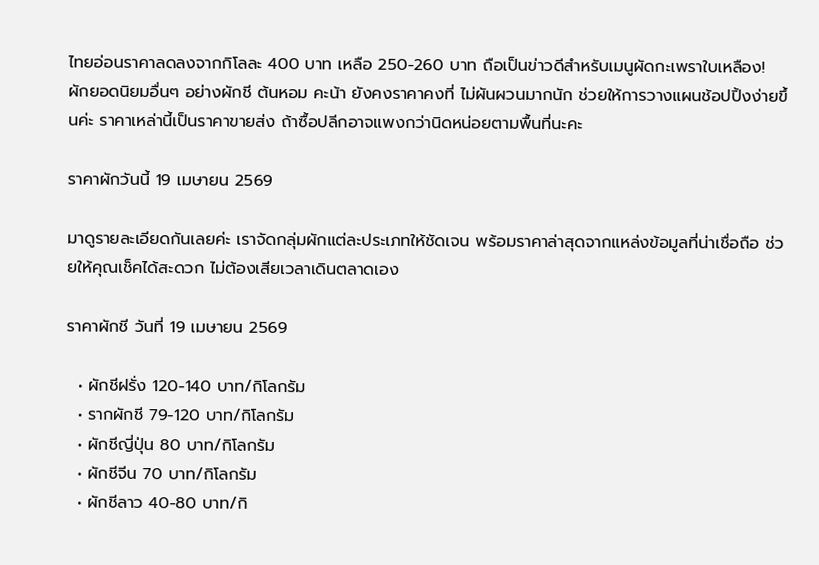ไทยอ่อนราคาลดลงจากกิโลละ 400 บาท เหลือ 250-260 บาท ถือเป็นข่าวดีสำหรับเมนูผัดกะเพราใบเหลือง! ผักยอดนิยมอื่นๆ อย่างผักชี ต้นหอม คะน้า ยังคงราคาคงที่ ไม่ผันผวนมากนัก ช่วยให้การวางแผนช้อปปิ้งง่ายขึ้นค่ะ ราคาเหล่านี้เป็นราคาขายส่ง ถ้าซื้อปลีกอาจแพงกว่านิดหน่อยตามพื้นที่นะคะ

ราคาผักวันนี้ 19 เมษายน 2569

มาดูรายละเอียดกันเลยค่ะ เราจัดกลุ่มผักแต่ละประเภทให้ชัดเจน พร้อมราคาล่าสุดจากแหล่งข้อมูลที่น่าเชื่อถือ ช่วยให้คุณเช็คได้สะดวก ไม่ต้องเสียเวลาเดินตลาดเอง

ราคาผักชี วันที่ 19 เมษายน 2569

  • ผักชีฝรั่ง 120-140 บาท/กิโลกรัม
  • รากผักชี 79-120 บาท/กิโลกรัม
  • ผักชีญี่ปุ่น 80 บาท/กิโลกรัม
  • ผักชีจีน 70 บาท/กิโลกรัม
  • ผักชีลาว 40-80 บาท/กิ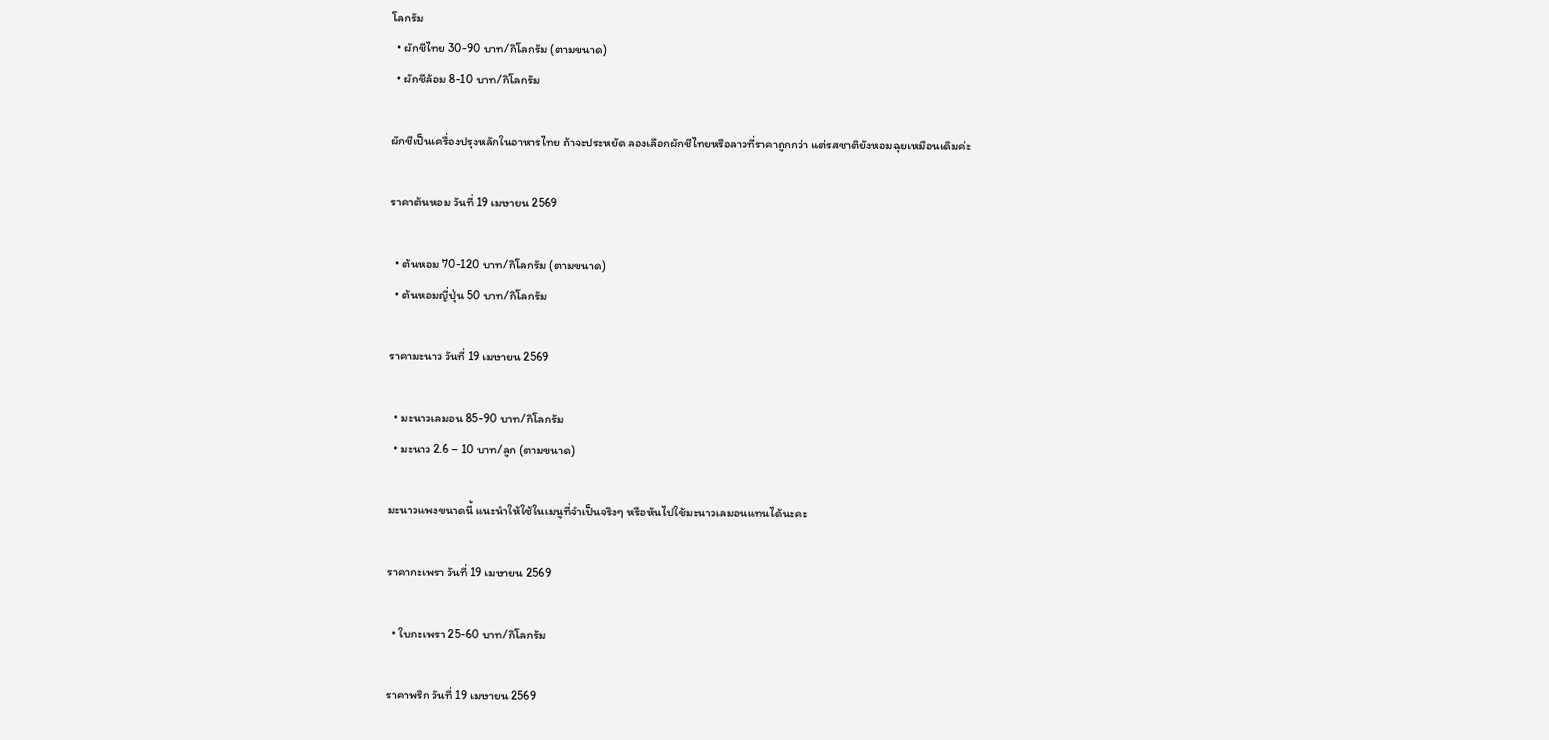โลกรัม
  • ผักชีไทย 30-90 บาท/กิโลกรัม (ตามขนาด)
  • ผักชีล้อม 8-10 บาท/กิโลกรัม

ผักชีเป็นเครื่องปรุงหลักในอาหารไทย ถ้าจะประหยัด ลองเลือกผักชีไทยหรือลาวที่ราคาถูกกว่า แต่รสชาติยังหอมฉุยเหมือนเดิมค่ะ

ราคาต้นหอม วันที่ 19 เมษายน 2569

  • ต้นหอม 70-120 บาท/กิโลกรัม (ตามขนาด)
  • ต้นหอมญี่ปุ่น 50 บาท/กิโลกรัม

ราคามะนาว วันที่ 19 เมษายน 2569

  • มะนาวเลมอน 85-90 บาท/กิโลกรัม
  • มะนาว 2.6 – 10 บาท/ลูก (ตามขนาด)

มะนาวแพงขนาดนี้ แนะนำให้ใช้ในเมนูที่จำเป็นจริงๆ หรือหันไปใช้มะนาวเลมอนแทนได้นะคะ

ราคากะเพรา วันที่ 19 เมษายน 2569

  • ใบกะเพรา 25-60 บาท/กิโลกรัม

ราคาพริก วันที่ 19 เมษายน 2569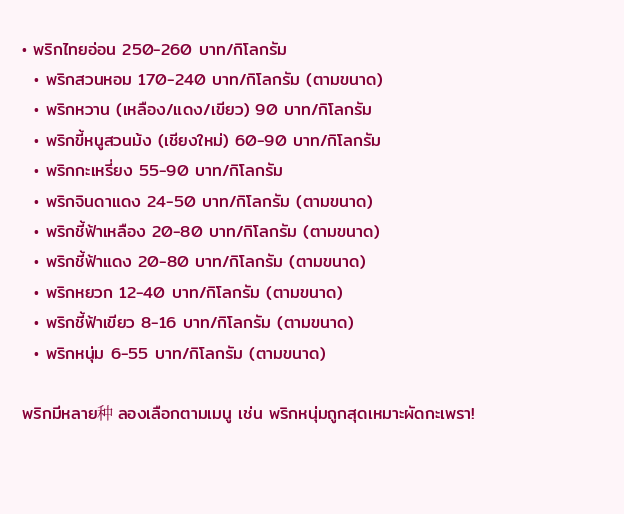• พริกไทยอ่อน 250-260 บาท/กิโลกรัม
  • พริกสวนหอม 170-240 บาท/กิโลกรัม (ตามขนาด)
  • พริกหวาน (เหลือง/แดง/เขียว) 90 บาท/กิโลกรัม
  • พริกขี้หนูสวนม้ง (เชียงใหม่) 60-90 บาท/กิโลกรัม
  • พริกกะเหรี่ยง 55-90 บาท/กิโลกรัม
  • พริกจินดาแดง 24-50 บาท/กิโลกรัม (ตามขนาด)
  • พริกชี้ฟ้าเหลือง 20-80 บาท/กิโลกรัม (ตามขนาด)
  • พริกชี้ฟ้าแดง 20-80 บาท/กิโลกรัม (ตามขนาด)
  • พริกหยวก 12-40 บาท/กิโลกรัม (ตามขนาด)
  • พริกชี้ฟ้าเขียว 8-16 บาท/กิโลกรัม (ตามขนาด)
  • พริกหนุ่ม 6-55 บาท/กิโลกรัม (ตามขนาด)

พริกมีหลาย种 ลองเลือกตามเมนู เช่น พริกหนุ่มถูกสุดเหมาะผัดกะเพรา!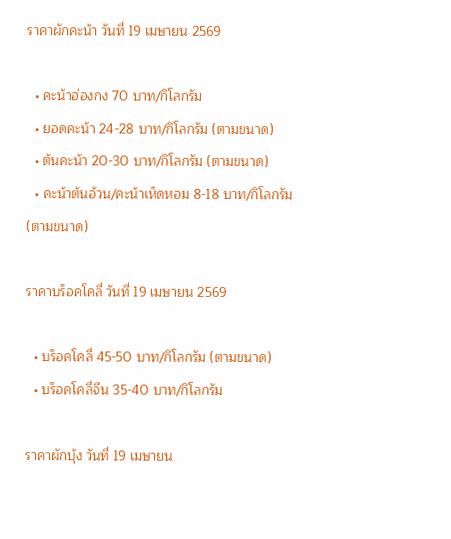ราคาผักคะน้า วันที่ 19 เมษายน 2569

  • คะน้าฮ่องกง 70 บาท/กิโลกรัม
  • ยอดคะน้า 24-28 บาท/กิโลกรัม (ตามขนาด)
  • ต้นคะน้า 20-30 บาท/กิโลกรัม (ตามขนาด)
  • คะน้าต้นอ้วน/คะน้าเห็ดหอม 8-18 บาท/กิโลกรัม (ตามขนาด)

ราคาบร็อคโคลี่ วันที่ 19 เมษายน 2569

  • บร็อคโคลี่ 45-50 บาท/กิโลกรัม (ตามขนาด)
  • บร็อคโคลี่จีน 35-40 บาท/กิโลกรัม

ราคาผักบุ้ง วันที่ 19 เมษายน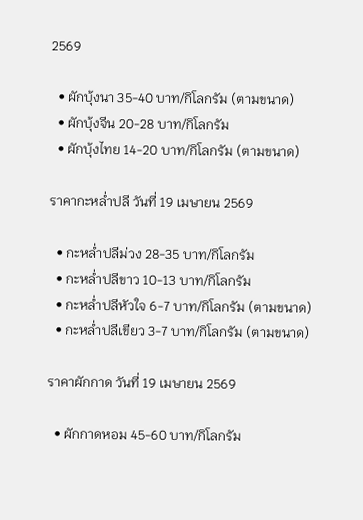2569

  • ผักบุ้งนา 35-40 บาท/กิโลกรัม (ตามขนาด)
  • ผักบุ้งจีน 20-28 บาท/กิโลกรัม
  • ผักบุ้งไทย 14-20 บาท/กิโลกรัม (ตามขนาด)

ราคากะหล่ำปลี วันที่ 19 เมษายน 2569

  • กะหล่ำปลีม่วง 28-35 บาท/กิโลกรัม
  • กะหล่ำปลีขาว 10-13 บาท/กิโลกรัม
  • กะหล่ำปลีหัวใจ 6-7 บาท/กิโลกรัม (ตามขนาด)
  • กะหล่ำปลีเขียว 3-7 บาท/กิโลกรัม (ตามขนาด)

ราคาผักกาด วันที่ 19 เมษายน 2569

  • ผักกาดหอม 45-60 บาท/กิโลกรัม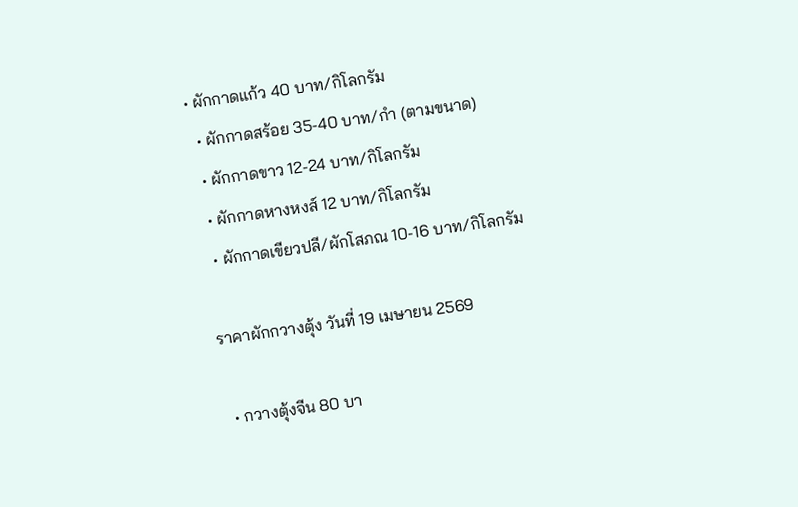• ผักกาดแก้ว 40 บาท/กิโลกรัม
  • ผักกาดสร้อย 35-40 บาท/กำ (ตามขนาด)
  • ผักกาดขาว 12-24 บาท/กิโลกรัม
  • ผักกาดหางหงส์ 12 บาท/กิโลกรัม
  • ผักกาดเขียวปลี/ผักโสภณ 10-16 บาท/กิโลกรัม

ราคาผักกวางตุ้ง วันที่ 19 เมษายน 2569

  • กวางตุ้งจีน 80 บา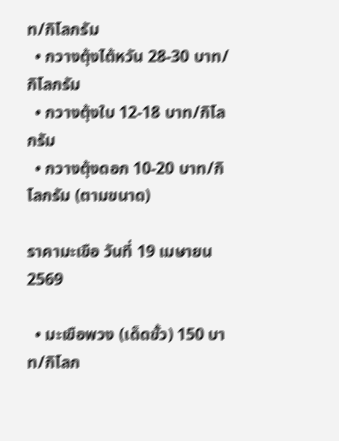ท/กิโลกรัม
  • กวางตุ้งไต้หวัน 28-30 บาท/กิโลกรัม
  • กวางตุ้งใบ 12-18 บาท/กิโลกรัม
  • กวางตุ้งดอก 10-20 บาท/กิโลกรัม (ตามขนาด)

ราคามะเขือ วันที่ 19 เมษายน 2569

  • มะเขือพวง (เด็ดขั้ว) 150 บาท/กิโลก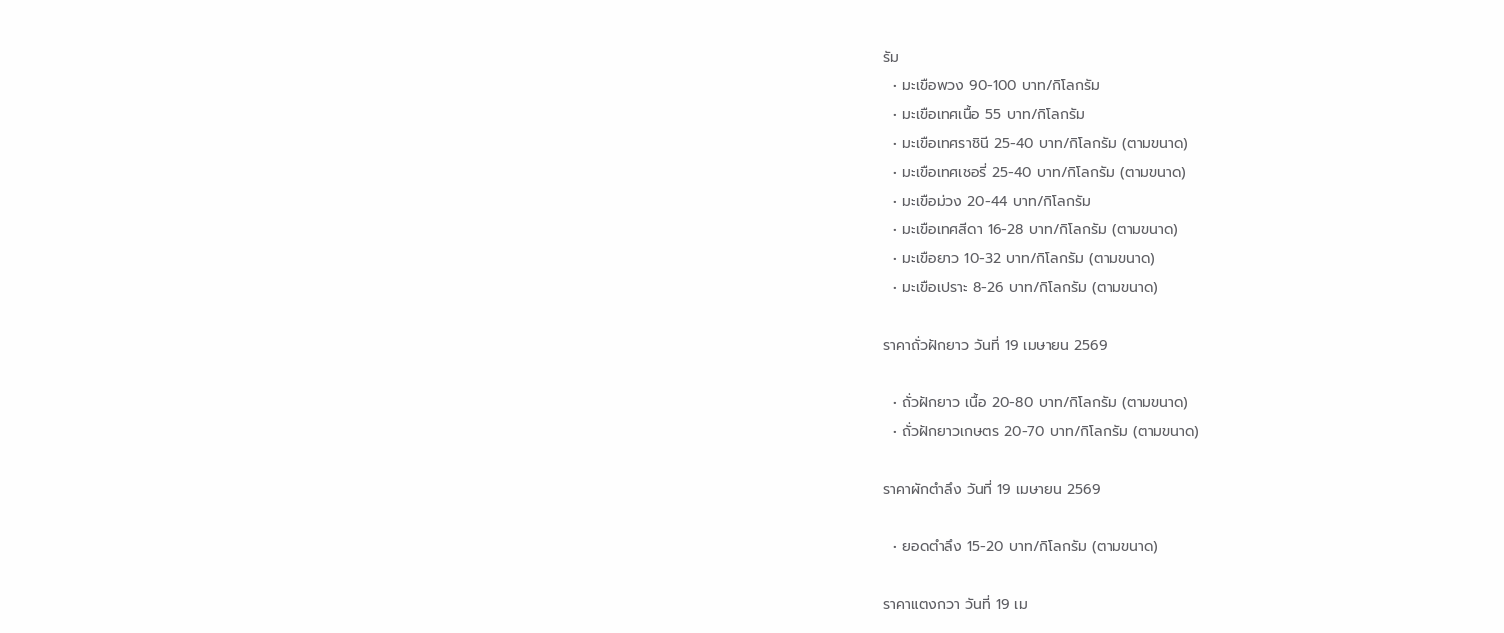รัม
  • มะเขือพวง 90-100 บาท/กิโลกรัม
  • มะเขือเทศเนื้อ 55 บาท/กิโลกรัม
  • มะเขือเทศราชินี 25-40 บาท/กิโลกรัม (ตามขนาด)
  • มะเขือเทศเชอรี่ 25-40 บาท/กิโลกรัม (ตามขนาด)
  • มะเขือม่วง 20-44 บาท/กิโลกรัม
  • มะเขือเทศสีดา 16-28 บาท/กิโลกรัม (ตามขนาด)
  • มะเขือยาว 10-32 บาท/กิโลกรัม (ตามขนาด)
  • มะเขือเปราะ 8-26 บาท/กิโลกรัม (ตามขนาด)

ราคาถั่วฝักยาว วันที่ 19 เมษายน 2569

  • ถั่วฝักยาว เนื้อ 20-80 บาท/กิโลกรัม (ตามขนาด)
  • ถั่วฝักยาวเกษตร 20-70 บาท/กิโลกรัม (ตามขนาด)

ราคาผักตำลึง วันที่ 19 เมษายน 2569

  • ยอดตำลึง 15-20 บาท/กิโลกรัม (ตามขนาด)

ราคาแตงกวา วันที่ 19 เม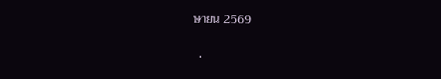ษายน 2569

  •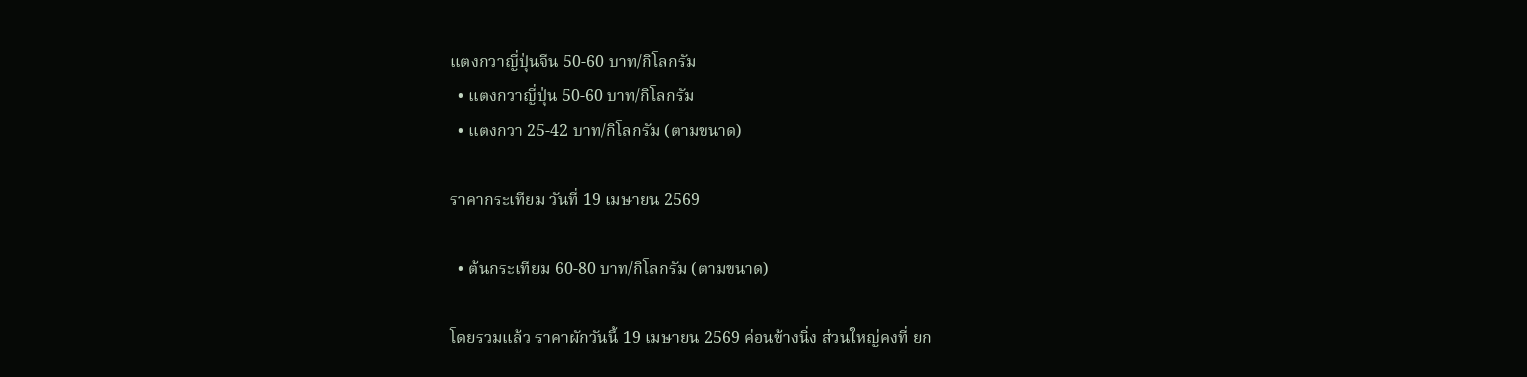แตงกวาญี่ปุ่นจีน 50-60 บาท/กิโลกรัม
  • แตงกวาญี่ปุ่น 50-60 บาท/กิโลกรัม
  • แตงกวา 25-42 บาท/กิโลกรัม (ตามขนาด)

ราคากระเทียม วันที่ 19 เมษายน 2569

  • ต้นกระเทียม 60-80 บาท/กิโลกรัม (ตามขนาด)

โดยรวมแล้ว ราคาผักวันนี้ 19 เมษายน 2569 ค่อนข้างนิ่ง ส่วนใหญ่คงที่ ยก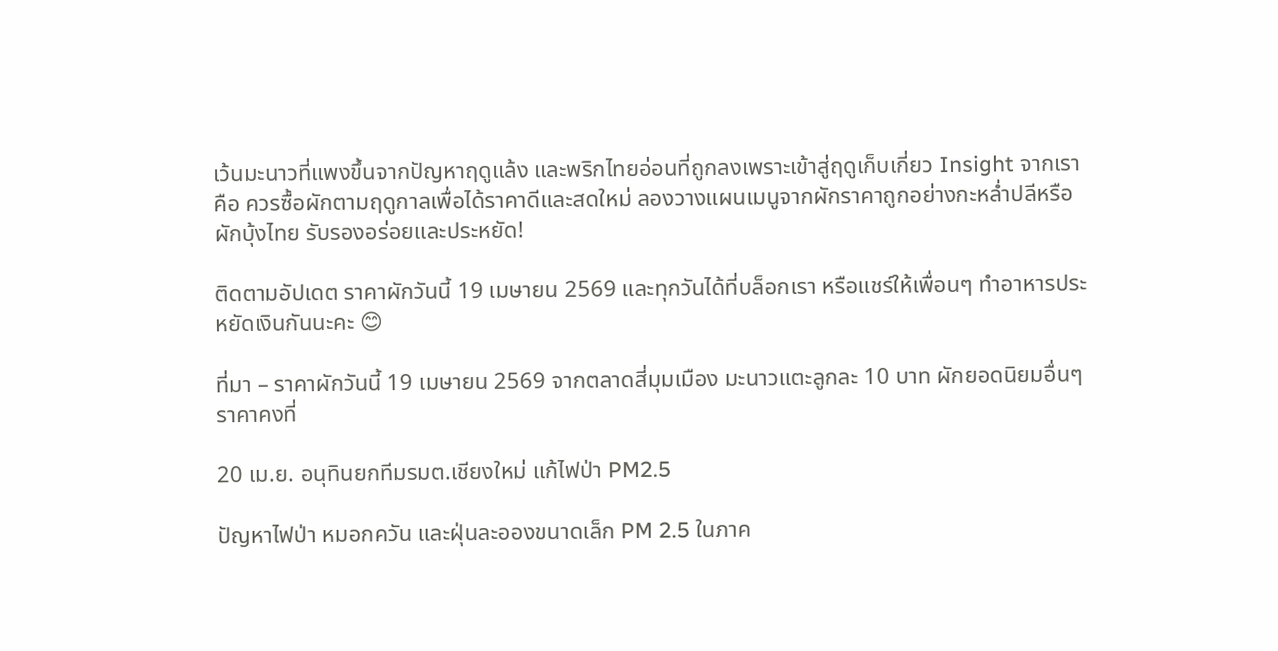เว้นมะนาวที่แพงขึ้นจากปัญหาฤดูแล้ง และพริกไทยอ่อนที่ถูกลงเพราะเข้าสู่ฤดูเก็บเกี่ยว Insight จากเราคือ ควรซื้อผักตามฤดูกาลเพื่อได้ราคาดีและสดใหม่ ลองวางแผนเมนูจากผักราคาถูกอย่างกะหล่ำปลีหรือผักบุ้งไทย รับรองอร่อยและประหยัด!

ติดตามอัปเดต ราคาผักวันนี้ 19 เมษายน 2569 และทุกวันได้ที่บล็อกเรา หรือแชร์ให้เพื่อนๆ ทำอาหารประหยัดเงินกันนะคะ 😊

ที่มา – ราคาผักวันนี้ 19 เมษายน 2569 จากตลาดสี่มุมเมือง มะนาวแตะลูกละ 10 บาท ผักยอดนิยมอื่นๆ ราคาคงที่

20 เม.ย. อนุทินยกทีมรมต.เชียงใหม่ แก้ไฟป่า PM2.5

ปัญหาไฟป่า หมอกควัน และฝุ่นละอองขนาดเล็ก PM 2.5 ในภาค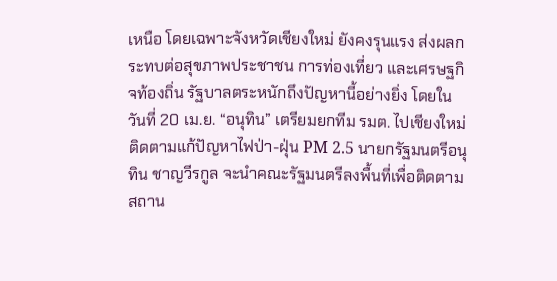เหนือ โดยเฉพาะจังหวัดเชียงใหม่ ยังคงรุนแรง ส่งผลกระทบต่อสุขภาพประชาชน การท่องเที่ยว และเศรษฐกิจท้องถิ่น รัฐบาลตระหนักถึงปัญหานี้อย่างยิ่ง โดยในวันที่ 20 เม.ย. “อนุทิน” เตรียมยกทีม รมต. ไปเชียงใหม่ ติดตามแก้ปัญหาไฟป่า-ฝุ่น PM 2.5 นายกรัฐมนตรีอนุทิน ชาญวีรกูล จะนำคณะรัฐมนตรีลงพื้นที่เพื่อติดตามสถาน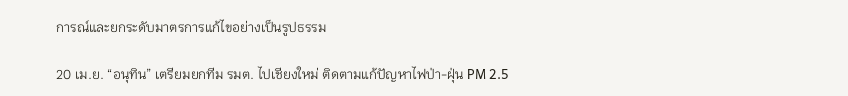การณ์และยกระดับมาตรการแก้ไขอย่างเป็นรูปธรรม

20 เม.ย. “อนุทิน” เตรียมยกทีม รมต. ไปเชียงใหม่ ติดตามแก้ปัญหาไฟป่า-ฝุ่น PM 2.5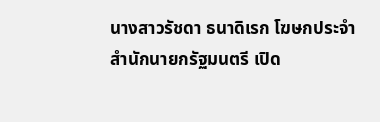นางสาวรัชดา ธนาดิเรก โฆษกประจำสำนักนายกรัฐมนตรี เปิด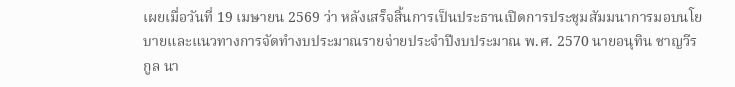เผยเมื่อวันที่ 19 เมษายน 2569 ว่า หลังเสร็จสิ้นการเป็นประธานเปิดการประชุมสัมมนาการมอบนโยบายและแนวทางการจัดทำงบประมาณรายจ่ายประจำปีงบประมาณ พ.ศ. 2570 นายอนุทิน ชาญวีรกูล นา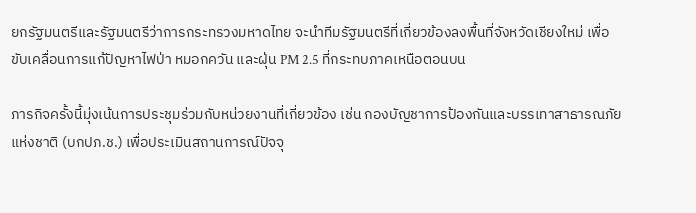ยกรัฐมนตรีและรัฐมนตรีว่าการกระทรวงมหาดไทย จะนำทีมรัฐมนตรีที่เกี่ยวข้องลงพื้นที่จังหวัดเชียงใหม่ เพื่อขับเคลื่อนการแก้ปัญหาไฟป่า หมอกควัน และฝุ่น PM 2.5 ที่กระทบภาคเหนือตอนบน

ภารกิจครั้งนี้มุ่งเน้นการประชุมร่วมกับหน่วยงานที่เกี่ยวข้อง เช่น กองบัญชาการป้องกันและบรรเทาสาธารณภัยแห่งชาติ (บกปภ.ช.) เพื่อประเมินสถานการณ์ปัจจุ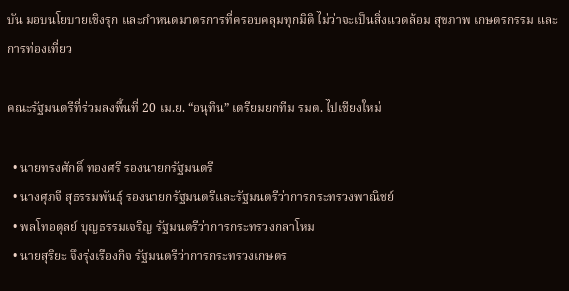บัน มอบนโยบายเชิงรุก และกำหนดมาตรการที่ครอบคลุมทุกมิติ ไม่ว่าจะเป็นสิ่งแวดล้อม สุขภาพ เกษตรกรรม และการท่องเที่ยว

คณะรัฐมนตรีที่ร่วมลงพื้นที่ 20 เม.ย. “อนุทิน” เตรียมยกทีม รมต. ไปเชียงใหม่

  • นายทรงศักดิ์ ทองศรี รองนายกรัฐมนตรี
  • นางศุภจี สุธรรมพันธุ์ รองนายกรัฐมนตรีและรัฐมนตรีว่าการกระทรวงพาณิชย์
  • พลโทอดุลย์ บุญธรรมเจริญ รัฐมนตรีว่าการกระทรวงกลาโหม
  • นายสุริยะ จึงรุ่งเรืองกิจ รัฐมนตรีว่าการกระทรวงเกษตร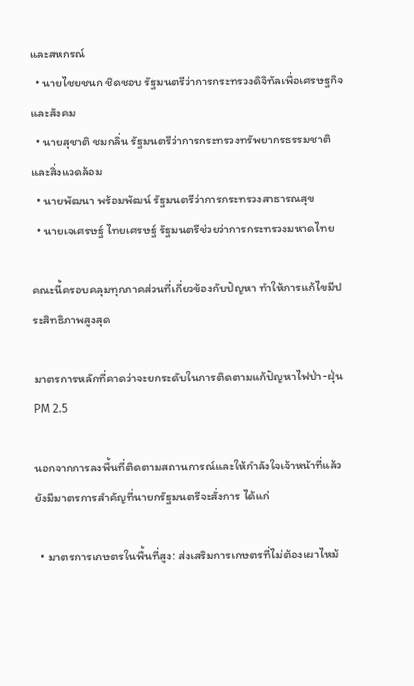และสหกรณ์
  • นายไชยชนก ชิดชอบ รัฐมนตรีว่าการกระทรวงดิจิทัลเพื่อเศรษฐกิจและสังคม
  • นายสุชาติ ชมกลิ่น รัฐมนตรีว่าการกระทรวงทรัพยากรธรรมชาติและสิ่งแวดล้อม
  • นายพัฒนา พร้อมพัฒน์ รัฐมนตรีว่าการกระทรวงสาธารณสุข
  • นายเจเศรษฐ์ ไทยเศรษฐ์ รัฐมนตรีช่วยว่าการกระทรวงมหาดไทย

คณะนี้ครอบคลุมทุกภาคส่วนที่เกี่ยวข้องกับปัญหา ทำให้การแก้ไขมีประสิทธิภาพสูงสุด

มาตรการหลักที่คาดว่าจะยกระดับในการติดตามแก้ปัญหาไฟป่า-ฝุ่น PM 2.5

นอกจากการลงพื้นที่ติดตามสถานการณ์และให้กำลังใจเจ้าหน้าที่แล้ว ยังมีมาตรการสำคัญที่นายกรัฐมนตรีจะสั่งการ ได้แก่

  • มาตรการเกษตรในพื้นที่สูง: ส่งเสริมการเกษตรที่ไม่ต้องเผาไหม้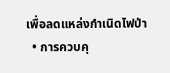เพื่อลดแหล่งกำเนิดไฟป่า
  • การควบคุ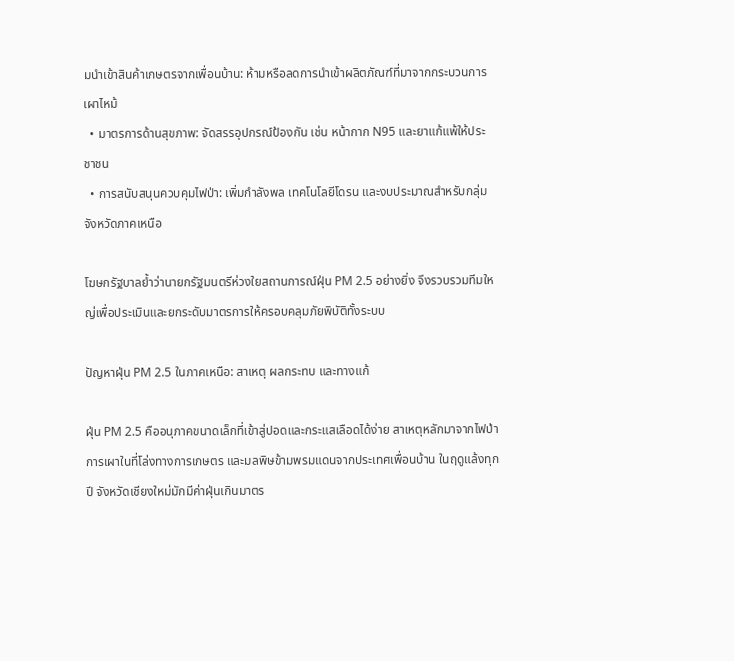มนำเข้าสินค้าเกษตรจากเพื่อนบ้าน: ห้ามหรือลดการนำเข้าผลิตภัณฑ์ที่มาจากกระบวนการเผาไหม้
  • มาตรการด้านสุขภาพ: จัดสรรอุปกรณ์ป้องกัน เช่น หน้ากาก N95 และยาแก้แพ้ให้ประชาชน
  • การสนับสนุนควบคุมไฟป่า: เพิ่มกำลังพล เทคโนโลยีโดรน และงบประมาณสำหรับกลุ่มจังหวัดภาคเหนือ

โฆษกรัฐบาลย้ำว่านายกรัฐมนตรีห่วงใยสถานการณ์ฝุ่น PM 2.5 อย่างยิ่ง จึงรวบรวมทีมใหญ่เพื่อประเมินและยกระดับมาตรการให้ครอบคลุมภัยพิบัติทั้งระบบ

ปัญหาฝุ่น PM 2.5 ในภาคเหนือ: สาเหตุ ผลกระทบ และทางแก้

ฝุ่น PM 2.5 คืออนุภาคขนาดเล็กที่เข้าสู่ปอดและกระแสเลือดได้ง่าย สาเหตุหลักมาจากไฟป่า การเผาในที่โล่งทางการเกษตร และมลพิษข้ามพรมแดนจากประเทศเพื่อนบ้าน ในฤดูแล้งทุกปี จังหวัดเชียงใหม่มักมีค่าฝุ่นเกินมาตร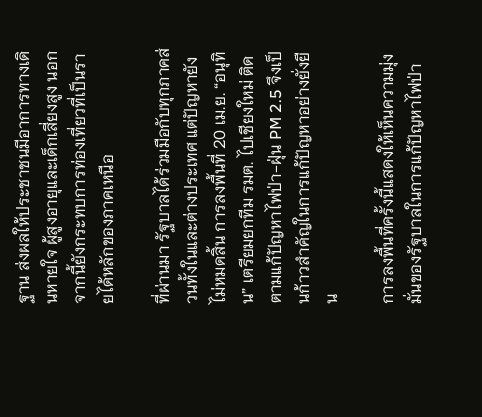ฐาน ส่งผลให้ประชาชนมีอาการทางเดินหายใจ ผู้สูงอายุและเด็กเสี่ยงสูง นอกจากนี้ยังกระทบการท่องเที่ยวที่เป็นรายได้หลักของภาคเหนือ

ที่ผ่านมา รัฐบาลได้ร่วมมือกับทุกภาคส่วนทั้งในและต่างประเทศ แต่ปัญหายังไม่หมดสิ้น การลงพื้นที่ 20 เม.ย. “อนุทิน” เตรียมยกทีม รมต. ไปเชียงใหม่ ติดตามแก้ปัญหาไฟป่า-ฝุ่น PM 2.5 จึงเป็นก้าวสำคัญในการแก้ปัญหาอย่างยั่งยืน

การลงพื้นที่ครั้งนี้แสดงให้เห็นความมุ่งมั่นของรัฐบาลในการแก้ปัญหาไฟป่า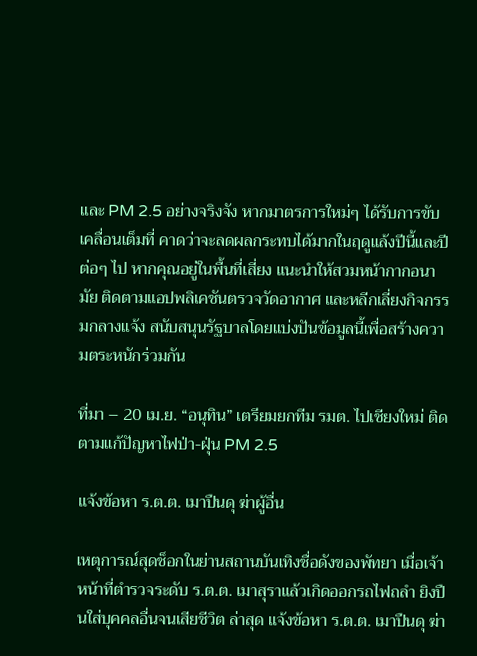และ PM 2.5 อย่างจริงจัง หากมาตรการใหม่ๆ ได้รับการขับเคลื่อนเต็มที่ คาดว่าจะลดผลกระทบได้มากในฤดูแล้งปีนี้และปีต่อๆ ไป หากคุณอยู่ในพื้นที่เสี่ยง แนะนำให้สวมหน้ากากอนามัย ติดตามแอปพลิเคชันตรวจวัดอากาศ และหลีกเลี่ยงกิจกรรมกลางแจ้ง สนับสนุนรัฐบาลโดยแบ่งปันข้อมูลนี้เพื่อสร้างความตระหนักร่วมกัน

ที่มา – 20 เม.ย. “อนุทิน” เตรียมยกทีม รมต. ไปเชียงใหม่ ติดตามแก้ปัญหาไฟป่า-ฝุ่น PM 2.5

แจ้งข้อหา ร.ต.ต. เมาปืนดุ ฆ่าผู้อื่น

เหตุการณ์สุดช็อกในย่านสถานบันเทิงชื่อดังของพัทยา เมื่อเจ้าหน้าที่ตำรวจระดับ ร.ต.ต. เมาสุราแล้วเกิดออกรถไฟถลำ ยิงปืนใส่บุคคลอื่นจนเสียชีวิต ล่าสุด แจ้งข้อหา ร.ต.ต. เมาปืนดุ ฆ่า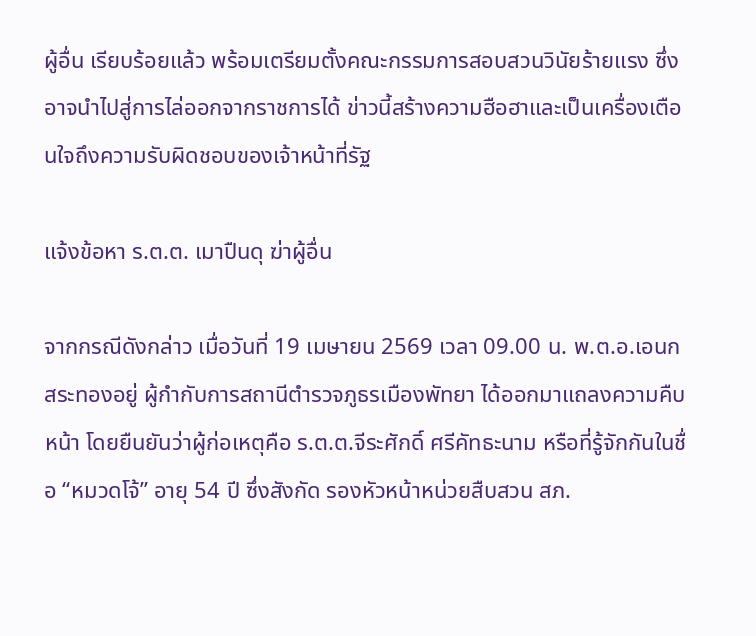ผู้อื่น เรียบร้อยแล้ว พร้อมเตรียมตั้งคณะกรรมการสอบสวนวินัยร้ายแรง ซึ่งอาจนำไปสู่การไล่ออกจากราชการได้ ข่าวนี้สร้างความฮือฮาและเป็นเครื่องเตือนใจถึงความรับผิดชอบของเจ้าหน้าที่รัฐ

แจ้งข้อหา ร.ต.ต. เมาปืนดุ ฆ่าผู้อื่น

จากกรณีดังกล่าว เมื่อวันที่ 19 เมษายน 2569 เวลา 09.00 น. พ.ต.อ.เอนก สระทองอยู่ ผู้กำกับการสถานีตำรวจภูธรเมืองพัทยา ได้ออกมาแถลงความคืบหน้า โดยยืนยันว่าผู้ก่อเหตุคือ ร.ต.ต.จีระศักดิ์ ศรีคัทธะนาม หรือที่รู้จักกันในชื่อ “หมวดโจ้” อายุ 54 ปี ซึ่งสังกัด รองหัวหน้าหน่วยสืบสวน สภ.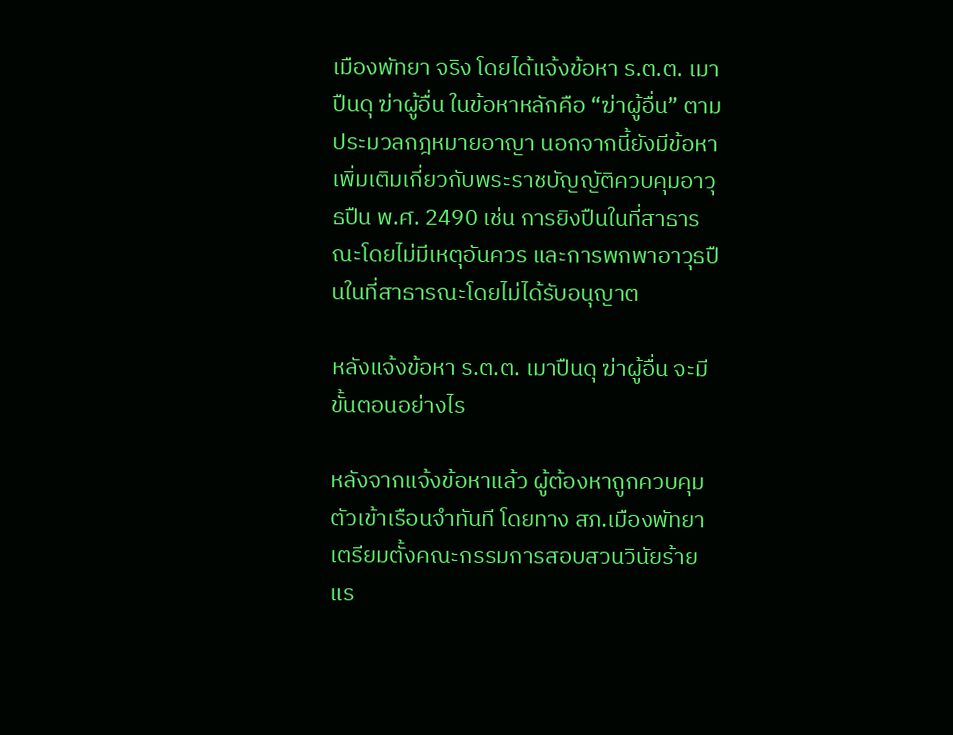เมืองพัทยา จริง โดยได้แจ้งข้อหา ร.ต.ต. เมาปืนดุ ฆ่าผู้อื่น ในข้อหาหลักคือ “ฆ่าผู้อื่น” ตามประมวลกฎหมายอาญา นอกจากนี้ยังมีข้อหาเพิ่มเติมเกี่ยวกับพระราชบัญญัติควบคุมอาวุธปืน พ.ศ. 2490 เช่น การยิงปืนในที่สาธารณะโดยไม่มีเหตุอันควร และการพกพาอาวุธปืนในที่สาธารณะโดยไม่ได้รับอนุญาต

หลังแจ้งข้อหา ร.ต.ต. เมาปืนดุ ฆ่าผู้อื่น จะมีขั้นตอนอย่างไร

หลังจากแจ้งข้อหาแล้ว ผู้ต้องหาถูกควบคุมตัวเข้าเรือนจำทันที โดยทาง สภ.เมืองพัทยาเตรียมตั้งคณะกรรมการสอบสวนวินัยร้ายแร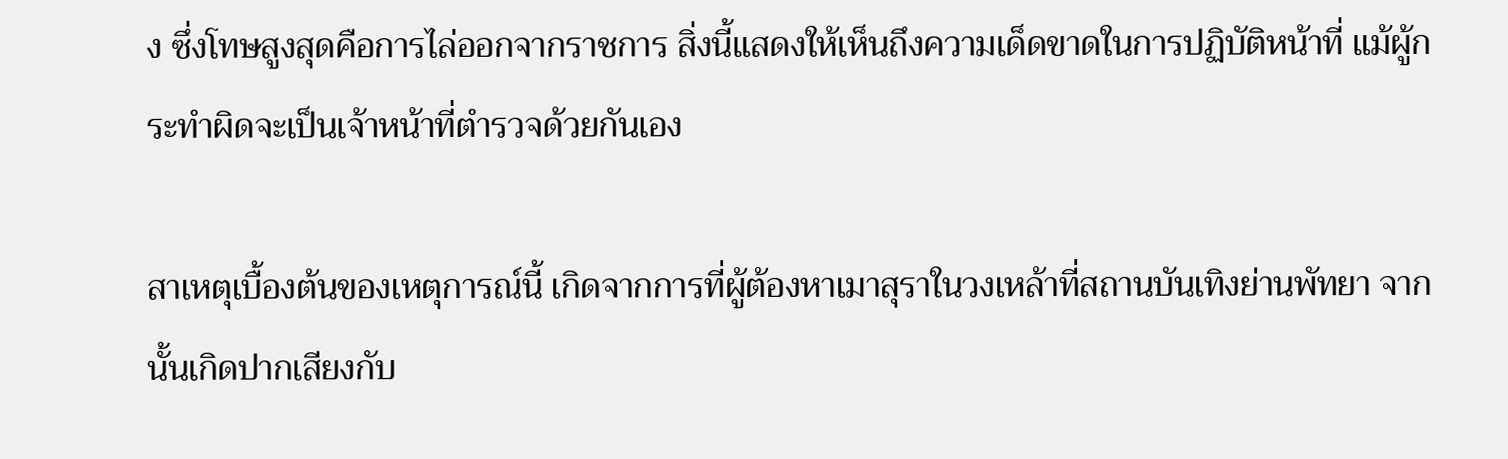ง ซึ่งโทษสูงสุดคือการไล่ออกจากราชการ สิ่งนี้แสดงให้เห็นถึงความเด็ดขาดในการปฏิบัติหน้าที่ แม้ผู้กระทำผิดจะเป็นเจ้าหน้าที่ตำรวจด้วยกันเอง

สาเหตุเบื้องต้นของเหตุการณ์นี้ เกิดจากการที่ผู้ต้องหาเมาสุราในวงเหล้าที่สถานบันเทิงย่านพัทยา จากนั้นเกิดปากเสียงกับ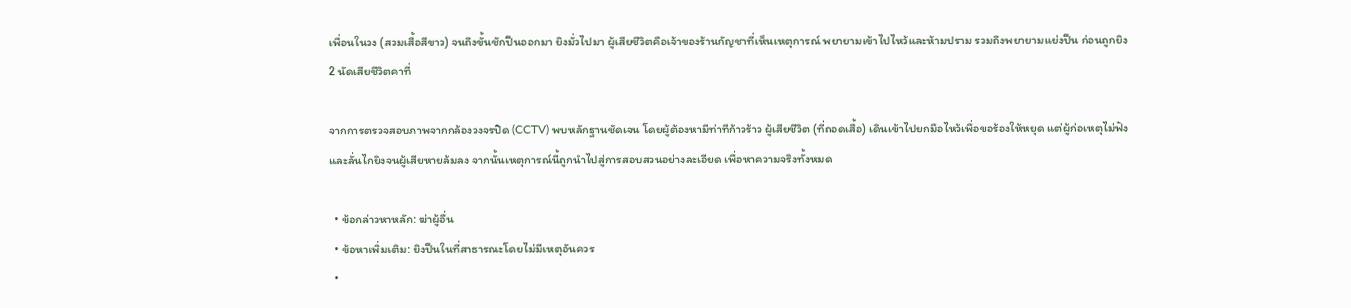เพื่อนในวง (สวมเสื้อสีขาว) จนถึงขั้นชักปืนออกมา ยิงมั่วไปมา ผู้เสียชีวิตคือเจ้าของร้านกัญชาที่เห็นเหตุการณ์ พยายามเข้าไปไหว้และห้ามปราม รวมถึงพยายามแย่งปืน ก่อนถูกยิง 2 นัดเสียชีวิตคาที่

จากการตรวจสอบภาพจากกล้องวงจรปิด (CCTV) พบหลักฐานชัดเจน โดยผู้ต้องหามีท่าทีก้าวร้าว ผู้เสียชีวิต (ที่ถอดเสื้อ) เดินเข้าไปยกมือไหว้เพื่อขอร้องให้หยุด แต่ผู้ก่อเหตุไม่ฟังและลั่นไกยิงจนผู้เสียหายล้มลง จากนั้นเหตุการณ์นี้ถูกนำไปสู่การสอบสวนอย่างละเอียด เพื่อหาความจริงทั้งหมด

  • ข้อกล่าวหาหลัก: ฆ่าผู้อื่น
  • ข้อหาเพิ่มเติม: ยิงปืนในที่สาธารณะโดยไม่มีเหตุอันควร
  •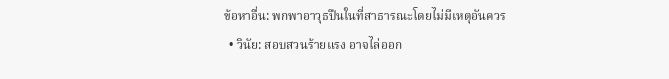ข้อหาอื่น: พกพาอาวุธปืนในที่สาธารณะโดยไม่มีเหตุอันควร
  • วินัย: สอบสวนร้ายแรง อาจไล่ออก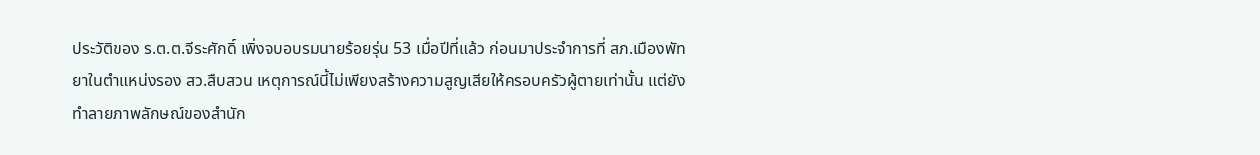ประวัติของ ร.ต.ต.จีระศักดิ์ เพิ่งจบอบรมนายร้อยรุ่น 53 เมื่อปีที่แล้ว ก่อนมาประจำการที่ สภ.เมืองพัทยาในตำแหน่งรอง สว.สืบสวน เหตุการณ์นี้ไม่เพียงสร้างความสูญเสียให้ครอบครัวผู้ตายเท่านั้น แต่ยังทำลายภาพลักษณ์ของสำนัก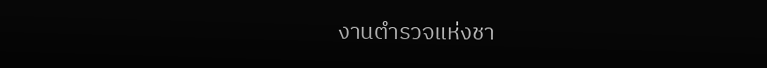งานตำรวจแห่งชา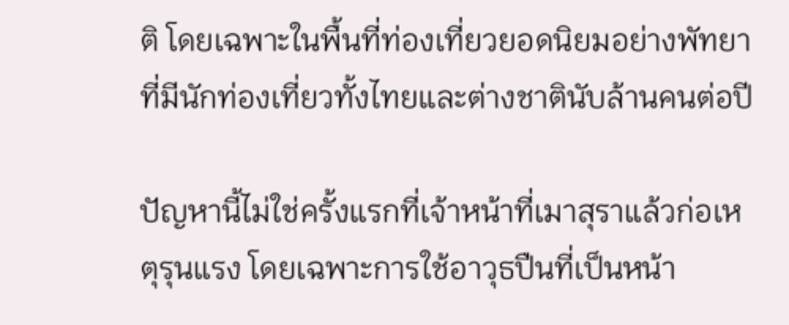ติ โดยเฉพาะในพื้นที่ท่องเที่ยวยอดนิยมอย่างพัทยา ที่มีนักท่องเที่ยวทั้งไทยและต่างชาตินับล้านคนต่อปี

ปัญหานี้ไม่ใช่ครั้งแรกที่เจ้าหน้าที่เมาสุราแล้วก่อเหตุรุนแรง โดยเฉพาะการใช้อาวุธปืนที่เป็นหน้า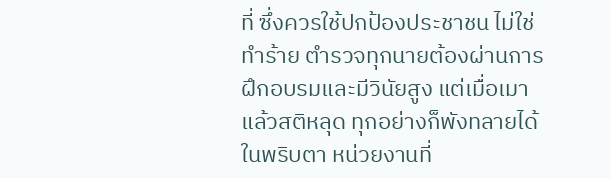ที่ ซึ่งควรใช้ปกป้องประชาชน ไม่ใช่ทำร้าย ตำรวจทุกนายต้องผ่านการฝึกอบรมและมีวินัยสูง แต่เมื่อเมาแล้วสติหลุด ทุกอย่างก็พังทลายได้ในพริบตา หน่วยงานที่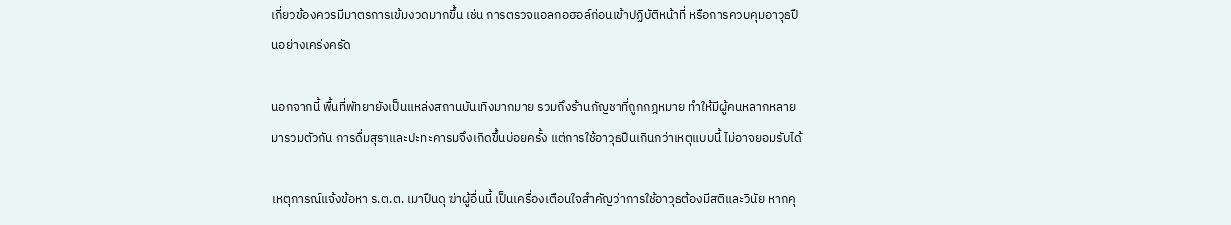เกี่ยวข้องควรมีมาตรการเข้มงวดมากขึ้น เช่น การตรวจแอลกอฮอล์ก่อนเข้าปฏิบัติหน้าที่ หรือการควบคุมอาวุธปืนอย่างเคร่งครัด

นอกจากนี้ พื้นที่พัทยายังเป็นแหล่งสถานบันเทิงมากมาย รวมถึงร้านกัญชาที่ถูกกฎหมาย ทำให้มีผู้คนหลากหลายมารวมตัวกัน การดื่มสุราและปะทะคารมจึงเกิดขึ้นบ่อยครั้ง แต่การใช้อาวุธปืนเกินกว่าเหตุแบบนี้ ไม่อาจยอมรับได้

เหตุการณ์แจ้งข้อหา ร.ต.ต. เมาปืนดุ ฆ่าผู้อื่นนี้ เป็นเครื่องเตือนใจสำคัญว่าการใช้อาวุธต้องมีสติและวินัย หากคุ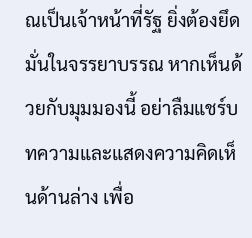ณเป็นเจ้าหน้าที่รัฐ ยิ่งต้องยึดมั่นในจรรยาบรรณ หากเห็นด้วยกับมุมมองนี้ อย่าลืมแชร์บทความและแสดงความคิดเห็นด้านล่าง เพื่อ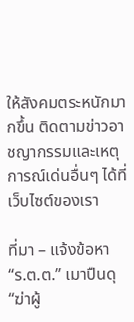ให้สังคมตระหนักมากขึ้น ติดตามข่าวอาชญากรรมและเหตุการณ์เด่นอื่นๆ ได้ที่เว็บไซต์ของเรา

ที่มา – แจ้งข้อหา “ร.ต.ต.” เมาปืนดุ “ฆ่าผู้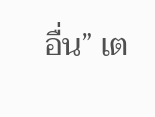อื่น” เต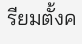รียมตั้งค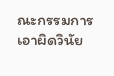ณะกรรมการเอาผิดวินัย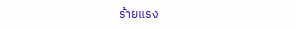ร้ายแรง